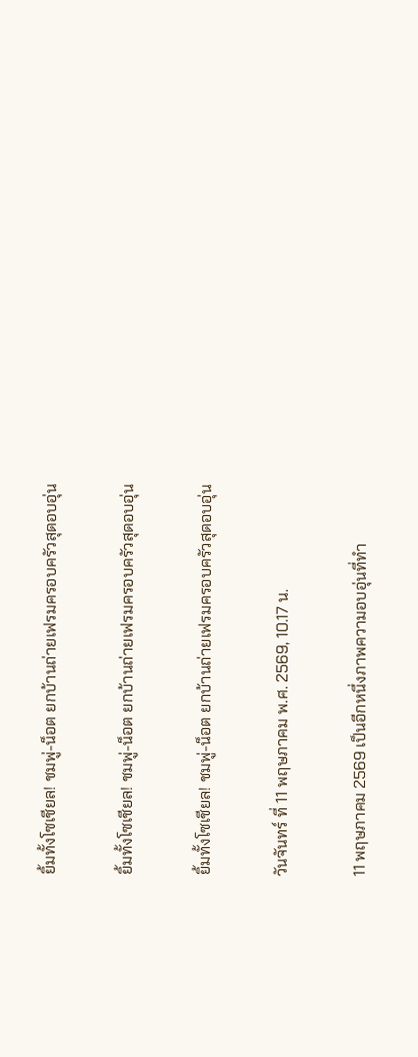ยิ้มทั้งโซเชียล! ชมพู่-น็อต ยกบ้านถ่ายเฟรมครอบครัวสุดอบอุ่น

ยิ้มทั้งโซเชียล! ชมพู่-น็อต ยกบ้านถ่ายเฟรมครอบครัวสุดอบอุ่น

ยิ้มทั้งโซเชียล! ชมพู่-น็อต ยกบ้านถ่ายเฟรมครอบครัวสุดอบอุ่น

วันจันทร์ ที่ 11 พฤษภาคม พ.ศ. 2569, 10.17 น.

11 พฤษภาคม 2569 เป็นอีกหนึ่งภาพความอบอุ่นที่ทำ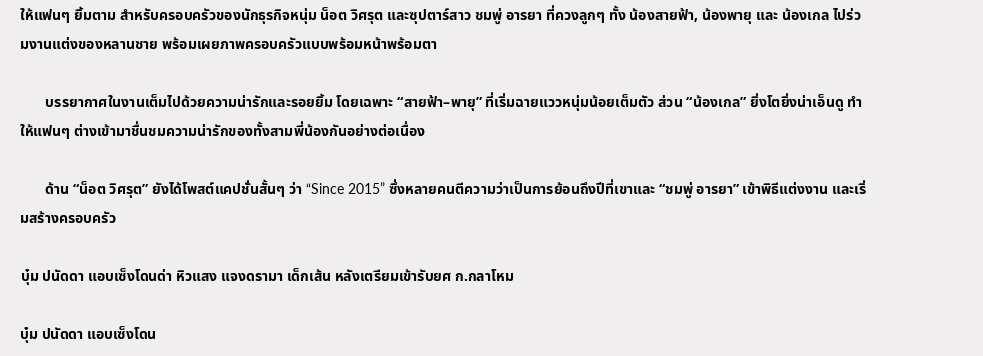ให้แฟนๆ ยิ้มตาม สำหรับครอบครัวของนักธุรกิจหนุ่ม น็อต วิศรุต และซุปตาร์สาว ชมพู่ อารยา ที่ควงลูกๆ ทั้ง น้องสายฟ้า, น้องพายุ และ น้องเกล ไปร่วมงานแต่งของหลานชาย พร้อมเผยภาพครอบครัวแบบพร้อมหน้าพร้อมตา

       บรรยากาศในงานเต็มไปด้วยความน่ารักและรอยยิ้ม โดยเฉพาะ “สายฟ้า–พายุ” ที่เริ่มฉายแววหนุ่มน้อยเต็มตัว ส่วน “น้องเกล” ยิ่งโตยิ่งน่าเอ็นดู ทำให้แฟนๆ ต่างเข้ามาชื่นชมความน่ารักของทั้งสามพี่น้องกันอย่างต่อเนื่อง

       ด้าน “น็อต วิศรุต” ยังได้โพสต์แคปชั่นสั้นๆ ว่า “Since 2015” ซึ่งหลายคนตีความว่าเป็นการย้อนถึงปีที่เขาและ “ชมพู่ อารยา” เข้าพิธีแต่งงาน และเริ่มสร้างครอบครัว

บุ๋ม ปนัดดา แอบเซ็งโดนด่า หิวแสง แจงดรามา เด็กเส้น หลังเตรียมเข้ารับยศ ก.กลาโหม

บุ๋ม ปนัดดา แอบเซ็งโดน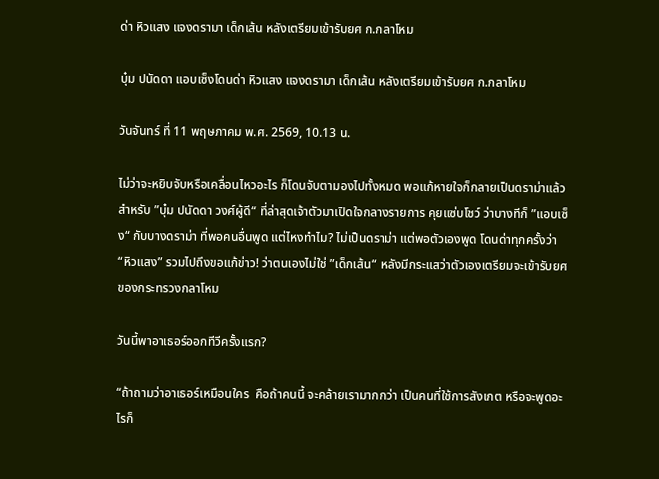ด่า หิวแสง แจงดรามา เด็กเส้น หลังเตรียมเข้ารับยศ ก.กลาโหม

บุ๋ม ปนัดดา แอบเซ็งโดนด่า หิวแสง แจงดรามา เด็กเส้น หลังเตรียมเข้ารับยศ ก.กลาโหม

วันจันทร์ ที่ 11 พฤษภาคม พ.ศ. 2569, 10.13 น.

ไม่ว่าจะหยิบจับหรือเคลื่อนไหวอะไร ก็โดนจับตามองไปทั้งหมด พอแก้หายใจก็กลายเป็นดราม่าแล้ว สำหรับ ”บุ๋ม ปนัดดา วงศ์ผู้ดี“ ที่ล่าสุดเจ้าตัวมาเปิดใจกลางรายการ คุยแซ่บโชว์ ว่าบางทีก็ ”แอบเซ็ง“ กับบางดราม่า ที่พอคนอื่นพูด แต่ไหงทำไม? ไม่เป็นดราม่า แต่พอตัวเองพูด โดนด่าทุกครั้งว่า “หิวแสง” รวมไปถึงขอแก้ข่าว! ว่าตนเองไม่ใช่ ”เด็กเส้น“ หลังมีกระแสว่าตัวเองเตรียมจะเข้ารับยศของกระทรวงกลาโหม

วันนี้พาอาเธอร์ออกทีวีครั้งแรก?

“ถ้าถามว่าอาเธอร์เหมือนใคร  คือถ้าคนนี้ จะคล้ายเรามากกว่า เป็นคนที่ใช้การสังเกต หรือจะพูดอะไรก็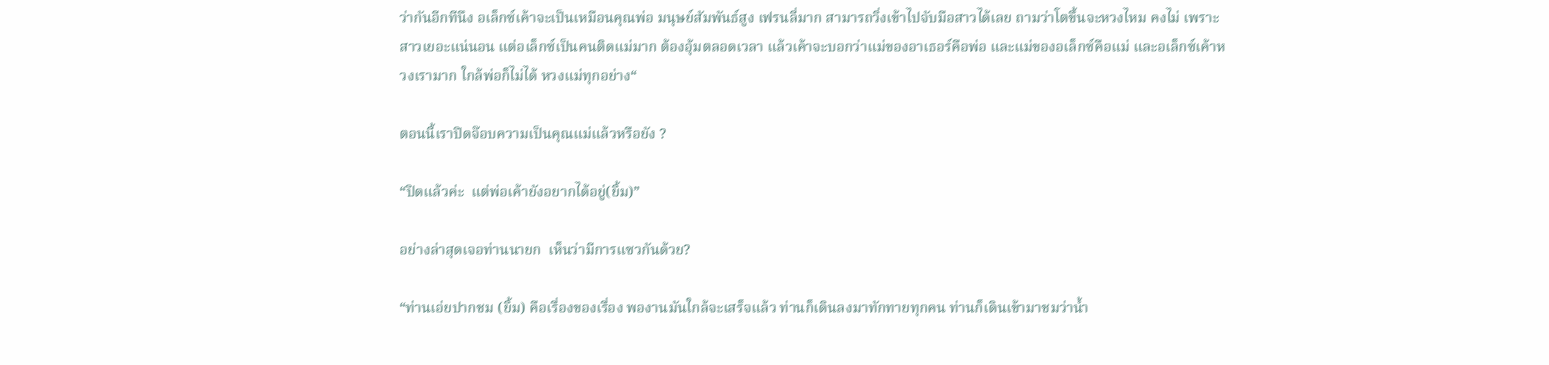ว่ากันอีกทีนึง อเล็กซ์เค้าจะเป็นเหมือนคุณพ่อ มนุษย์สัมพันธ์สูง เฟรนลี่มาก สามารถวิ่งเข้าไปจับมือสาวได้เลย ถามว่าโตขึ้นจะหวงไหม คงไม่ เพราะสาวเยอะแน่นอน แต่อเล็กซ์เป็นคนติดแม่มาก ต้องอุ้มตลอดเวลา แล้วเค้าจะบอกว่าแม่ของอาเธอร์คือพ่อ และแม่ของอเล็กซ์คือแม่ และอเล็กซ์เค้าหวงเรามาก ใกล้พ่อก็ไม่ได้ หวงแม่ทุกอย่าง“

ตอนนี้เราปิดจ๊อบความเป็นคุณแม่แล้วหรือยัง ?

“ปิดแล้วค่ะ  แต่พ่อเค้ายังอยากได้อยู่(ยิ้ม)”

อย่างล่าสุดเจอท่านนายก  เห็นว่ามีการแซวกันด้วย?

“ท่านเอ่ยปากชม (ยิ้ม) คือเรื่องของเรื่อง พองานมันใกล้จะเสร็จแล้ว ท่านก็เดินลงมาทักทายทุกคน ท่านก็เดินเข้ามาชมว่าน้ำ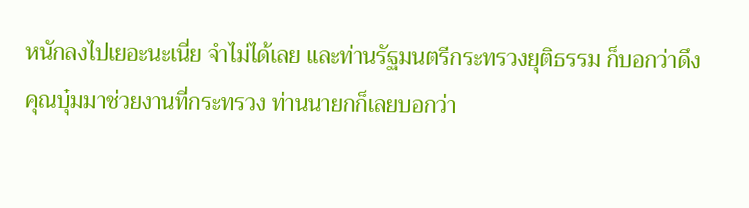หนักลงไปเยอะนะเนี่ย จำไม่ได้เลย และท่านรัฐมนตรีกระทรวงยุติธรรม ก็บอกว่าดึงคุณบุ๋มมาช่วยงานที่กระทรวง ท่านนายกก็เลยบอกว่า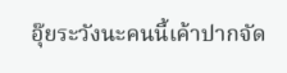อุ๊ยระวังนะคนนี้เค้าปากจัด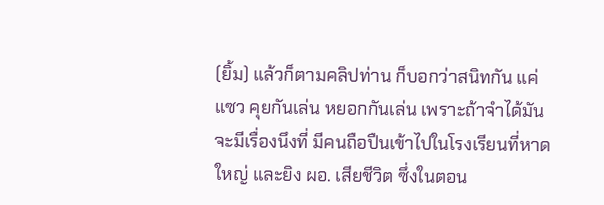(ยิ้ม) แล้วก็ตามคลิปท่าน ก็บอกว่าสนิทกัน แค่แซว คุยกันเล่น หยอกกันเล่น เพราะถ้าจำได้มันจะมีเรื่องนึงที่ มีคนถือปืนเข้าไปในโรงเรียนที่หาดใหญ่ และยิง ผอ. เสียชีวิต ซึ่งในตอน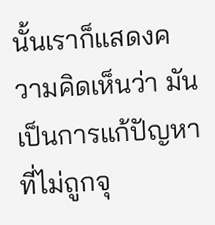นั้นเราก็แสดงความคิดเห็นว่า มันเป็นการแก้ปัญหาที่ไม่ถูกจุ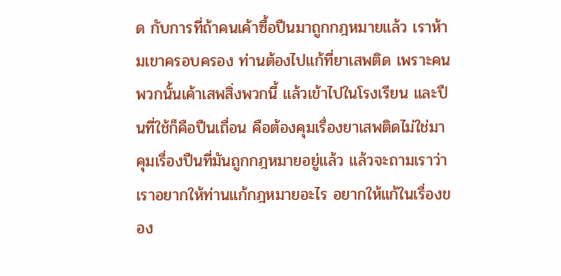ด กับการที่ถ้าคนเค้าซื้อปืนมาถูกกฎหมายแล้ว เราห้ามเขาครอบครอง ท่านต้องไปแก้ที่ยาเสพติด เพราะคนพวกนั้นเค้าเสพสิ่งพวกนี้ แล้วเข้าไปในโรงเรียน และปืนที่ใช้ก็คือปืนเถื่อน คือต้องคุมเรื่องยาเสพติดไม่ใช่มาคุมเรื่องปืนที่มันถูกกฎหมายอยู่แล้ว แล้วจะถามเราว่าเราอยากให้ท่านแก้กฎหมายอะไร อยากให้แก้ในเรื่องของ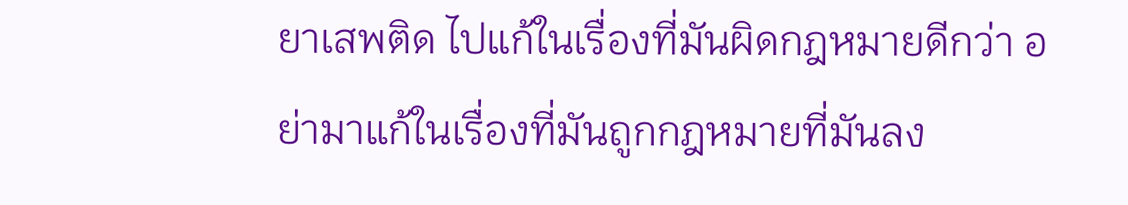ยาเสพติด ไปแก้ในเรื่องที่มันผิดกฎหมายดีกว่า อย่ามาแก้ในเรื่องที่มันถูกกฎหมายที่มันลง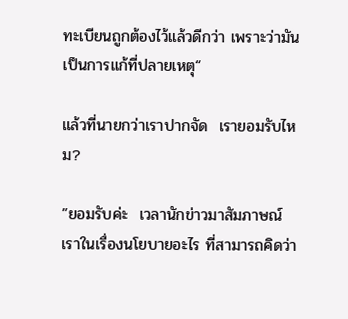ทะเบียนถูกต้องไว้แล้วดีกว่า เพราะว่ามันเป็นการแก้ที่ปลายเหตุ“

แล้วที่นายกว่าเราปากจัด  เรายอมรับไหม?

”ยอมรับค่ะ  เวลานักข่าวมาสัมภาษณ์เราในเรื่องนโยบายอะไร ที่สามารถคิดว่า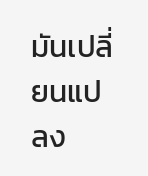มันเปลี่ยนแปลง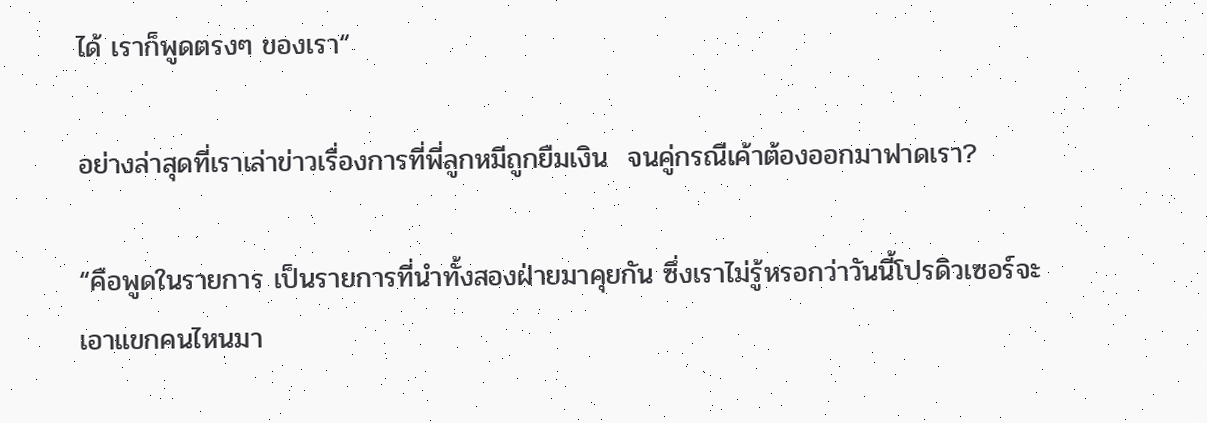ได้ เราก็พูดตรงๆ ของเรา“

อย่างล่าสุดที่เราเล่าข่าวเรื่องการที่พี่ลูกหมีถูกยืมเงิน  จนคู่กรณีเค้าต้องออกมาฟาดเรา?

“คือพูดในรายการ เป็นรายการที่นำทั้งสองฝ่ายมาคุยกัน ซึ่งเราไม่รู้หรอกว่าวันนี้โปรดิวเซอร์จะเอาแขกคนไหนมา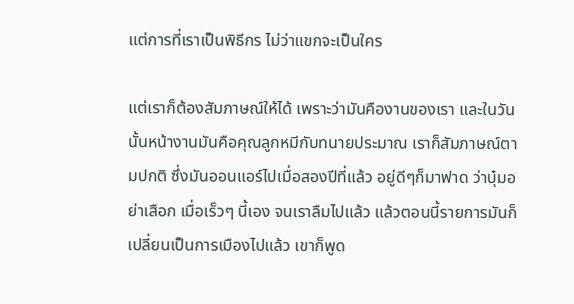แต่การที่เราเป็นพิธีกร ไม่ว่าแขกจะเป็นใคร

แต่เราก็ต้องสัมภาษณ์ให้ได้ เพราะว่ามันคืองานของเรา และในวันนั้นหน้างานมันคือคุณลูกหมีกับทนายประมาณ เราก็สัมภาษณ์ตามปกติ ซึ่งมันออนแอร์ไปเมื่อสองปีที่แล้ว อยู่ดีๆก็มาฟาด ว่าบุ๋มอย่าเสือก เมื่อเร็วๆ นี้เอง จนเราลืมไปแล้ว แล้วตอนนี้รายการมันก็เปลี่ยนเป็นการเมืองไปแล้ว เขาก็พูด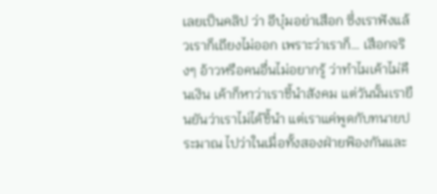เลยเป็นคลิป ว่า อีบุ๋มอย่าเสือก ซึ่งเราฟังแล้วเราก็เถียงไม่ออก เพราะว่าเราก็… เสือกจริงๆ อ้าวหรือคนอื่นไม่อยากรู้ ว่าทำไมเค้าไม่คืนเงิน เค้าก็หาว่าเราชี้นำสังคม แต่วันนั้นเรายืนยันว่าเราไม่ได้ชี้นำ แต่เราแค่พูดกับทนายประมาณ ไปว่าในเมื่อทั้งสองฝ่ายฟ้องกันและ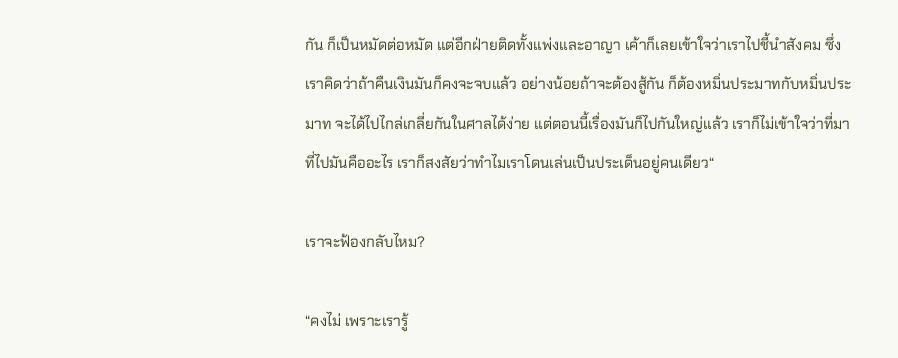กัน ก็เป็นหมัดต่อหมัด แต่อีกฝ่ายติดทั้งแพ่งและอาญา เค้าก็เลยเข้าใจว่าเราไปชี้นำสังคม ซึ่งเราคิดว่าถ้าคืนเงินมันก็คงจะจบแล้ว อย่างน้อยถ้าจะต้องสู้กัน ก็ต้องหมิ่นประมาทกับหมิ่นประมาท จะได้ไปไกล่เกลี่ยกันในศาลได้ง่าย แต่ตอนนี้เรื่องมันก็ไปกันใหญ่แล้ว เราก็ไม่เข้าใจว่าที่มาที่ไปมันคืออะไร เราก็สงสัยว่าทำไมเราโดนเล่นเป็นประเด็นอยู่คนเดียว“

เราจะฟ้องกลับไหม?

“คงไม่ เพราะเรารู้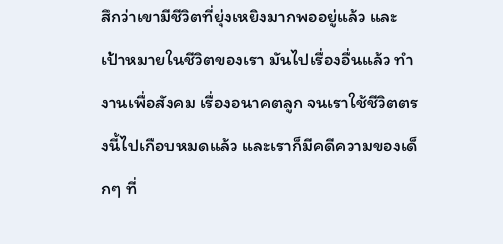สึกว่าเขามีชีวิตที่ยุ่งเหยิงมากพออยู่แล้ว และเป้าหมายในชีวิตของเรา มันไปเรื่องอื่นแล้ว ทำงานเพื่อสังคม เรื่องอนาคตลูก จนเราใช้ชีวิตตรงนี้ไปเกือบหมดแล้ว และเราก็มีคดีความของเด็กๆ ที่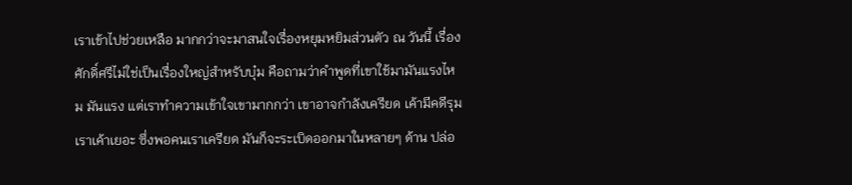เราเข้าไปช่วยเหลือ มากกว่าจะมาสนใจเรื่องหยุมหยิมส่วนตัว ณ วันนี้ เรื่องศักดิ์ศรีไม่ใช่เป็นเรื่องใหญ่สำหรับบุ๋ม คือถามว่าคำพูดที่เขาใช้มามันแรงไหม มันแรง แต่เราทำความเข้าใจเขามากกว่า เขาอาจกำลังเครียด เค้ามีคดีรุมเราเค้าเยอะ ซึ่งพอคนเราเครียด มันก็จะระเบิดออกมาในหลายๆ ด้าน ปล่อ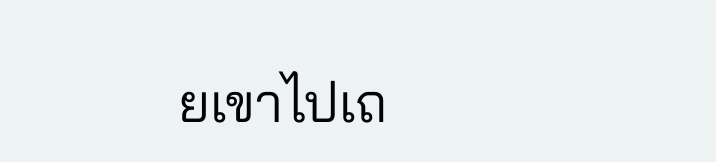ยเขาไปเถ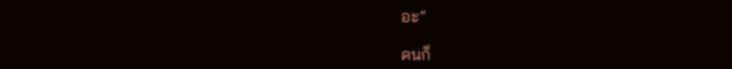อะ“

คนก็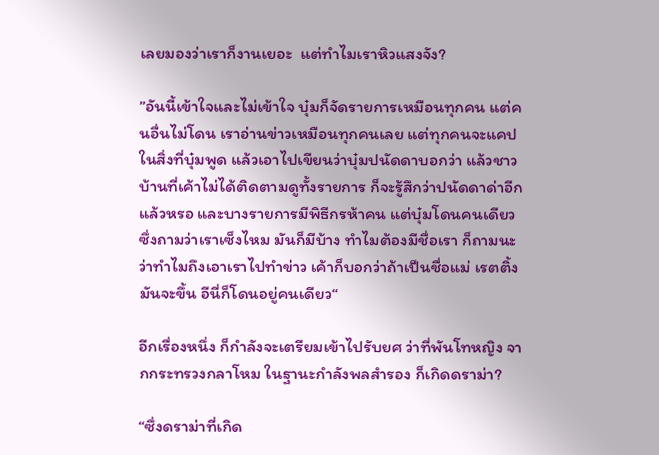เลยมองว่าเราก็งานเยอะ  แต่ทำไมเราหิวแสงจัง?

”อันนี้เข้าใจและไม่เข้าใจ บุ๋มก็จัดรายการเหมือนทุกคน แต่คนอื่นไม่โดน เราอ่านข่าวเหมือนทุกคนเลย แต่ทุกคนจะแคปในสิ่งที่บุ๋มพูด แล้วเอาไปเขียนว่าบุ๋มปนัดดาบอกว่า แล้วชาวบ้านที่เค้าไม่ได้ติดตามดูทั้งรายการ ก็จะรู้สึกว่าปนัดดาด่าอีกแล้วหรอ และบางรายการมีพิธีกรห้าคน แต่บุ๋มโดนคนเดียว ซึ่งถามว่าเราเซ็งไหม มันก็มีบ้าง ทำไมต้องมีชื่อเรา ก็ถามนะว่าทำไมถึงเอาเราไปทำข่าว เค้าก็บอกว่าถ้าเป็นชื่อแม่ เรตติ้งมันจะขึ้น อีนี่ก็โดนอยู่คนเดียว“

อีกเรื่องหนึ่ง ก็กำลังจะเตรียมเข้าไปรับยศ ว่าที่พันโทหญิง จากกระทรวงกลาโหม ในฐานะกำลังพลสำรอง ก็เกิดดราม่า?

“ซึ่งดราม่าที่เกิด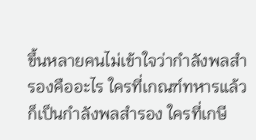ขึ้นหลายคนไม่เข้าใจว่ากำลังพลสำรองคืออะไร ใครที่เกณฑ์ทหารแล้วก็เป็นกำลังพลสำรอง ใครที่เกษี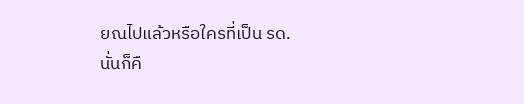ยณไปแล้วหรือใครที่เป็น รด. นั่นก็คื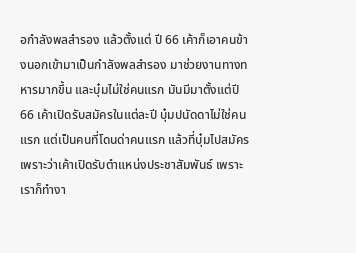อกำลังพลสำรอง แล้วตั้งแต่ ปี 66 เค้าก็เอาคนข้างนอกเข้ามาเป็นกำลังพลสำรอง มาช่วยงานทางทหารมากขึ้น และบุ๋มไม่ใช่คนแรก มันมีมาตั้งแต่ปี 66 เค้าเปิดรับสมัครในแต่ละปี บุ๋มปนัดดาไม่ใช่คนแรก แต่เป็นคนที่โดนด่าคนแรก แล้วที่บุ๋มไปสมัครเพราะว่าเค้าเปิดรับตำแหน่งประชาสัมพันธ์ เพราะเราก็ทำงา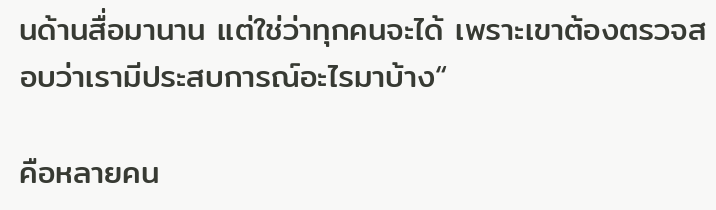นด้านสื่อมานาน แต่ใช่ว่าทุกคนจะได้ เพราะเขาต้องตรวจสอบว่าเรามีประสบการณ์อะไรมาบ้าง“

คือหลายคน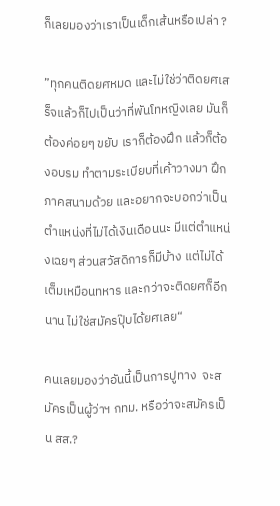ก็เลยมองว่าเราเป็นเด็กเส้นหรือเปล่า ?

”ทุกคนติดยศหมด และไม่ใช่ว่าติดยศเสร็จแล้วก็ไปเป็นว่าที่พันโทหญิงเลย มันก็ต้องค่อยๆ ขยับ เราก็ต้องฝึก แล้วก็ต้องอบรม ทำตามระเบียบที่เค้าวางมา ฝึกภาคสนามด้วย และอยากจะบอกว่าเป็นตำแหน่งที่ไม่ได้เงินเดือนนะ มีแต่ตำแหน่งเฉยๆ ส่วนสวัสดิการก็มีบ้าง แต่ไม่ได้เต็มเหมือนทหาร และกว่าจะติดยศก็อีกนาน ไม่ใช่สมัครปุ๊บได้ยศเลย“

คนเลยมองว่าอันนี้เป็นการปูทาง  จะสมัครเป็นผู้ว่าฯ กทม. หรือว่าจะสมัครเป็น สส.?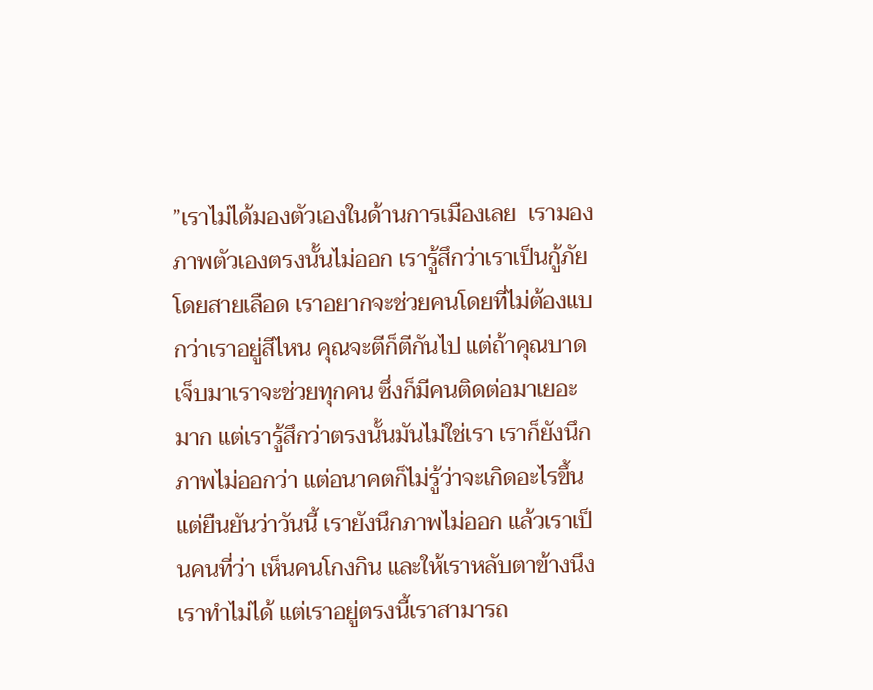”เราไม่ได้มองตัวเองในด้านการเมืองเลย  เรามองภาพตัวเองตรงนั้นไม่ออก เรารู้สึกว่าเราเป็นกู้ภัยโดยสายเลือด เราอยากจะช่วยคนโดยที่ไม่ต้องแบกว่าเราอยู่สีไหน คุณจะตีก็ตีกันไป แต่ถ้าคุณบาดเจ็บมาเราจะช่วยทุกคน ซึ่งก็มีคนติดต่อมาเยอะมาก แต่เรารู้สึกว่าตรงนั้นมันไม่ใช่เรา เราก็ยังนึกภาพไม่ออกว่า แต่อนาคตก็ไม่รู้ว่าจะเกิดอะไรขึ้น แต่ยืนยันว่าวันนี้ เรายังนึกภาพไม่ออก แล้วเราเป็นคนที่ว่า เห็นคนโกงกิน และให้เราหลับตาข้างนึง เราทำไม่ได้ แต่เราอยู่ตรงนี้เราสามารถ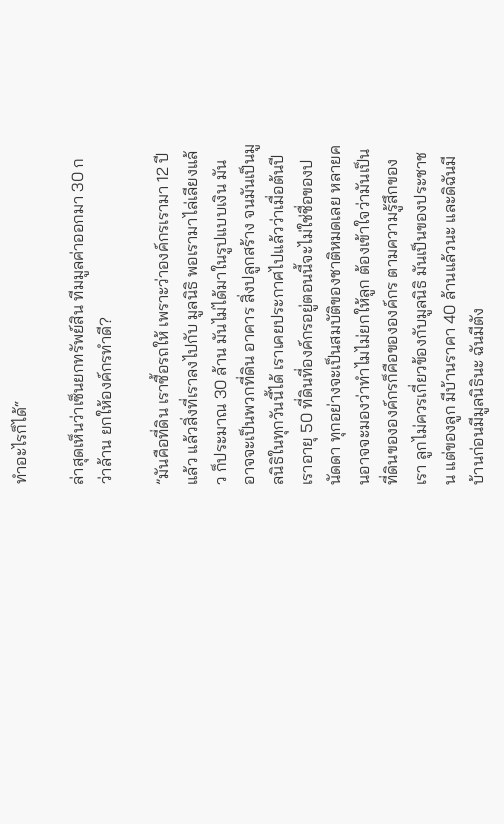ทำอะไรก็ได้“

ล่าสุดเห็นว่าเซ็นยกทรัพย์สิน ทีมมูลค่าออกมา 30 กว่าล้าน ยกให้องค์กรทำดี?

”มันคือที่ดิน เราซื้อรถให้ เพราะว่าองค์กรเรามา 12 ปีแล้ว แล้วสิ่งที่เราลงไปกับ มูลนิธิ พอเรามาไล่เลียงแล้ว ก็ประมาณ 30 ล้าน มันไม่ได้มาในรูปแบบเงิน มันอาจจะเป็นพวกที่ดิน อาคาร สิ่งปลูกสร้าง จนมันเป็นมูลนิธิในทุกวันนี้ได้ เราเคยประกาศไปแล้วว่าเมื่อต้นปีเราอายุ 50 ที่ดินที่องค์กรอยู่ตอนนี้จะไม่ใช่ชื่อของปนัดดา ทุกอย่างจะเป็นสมบัติของชาติหมดเลย หลายคนอาจจะมองว่าทำไมไม่ยกให้ลูก ต้องเข้าใจว่ามันเป็นที่ดินขององค์กรก็คือขององค์กร ตามความรู้สึกของเรา ลูกไม่ควรเกี่ยวข้องกับมูลนิธิ มันเป็นของประชาชน แต่ของลูก มีบ้านราคา 40 ล้านแล้วนะ และดิฉันมีบ้านก่อนมีมูลนิธินะ ฉันมีตัง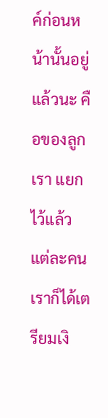ค์ก่อนหน้านั้นอยู่แล้วนะ คือของลูกเรา แยกไว้แล้ว แต่ละคน เราก็ได้เตรียมเงิ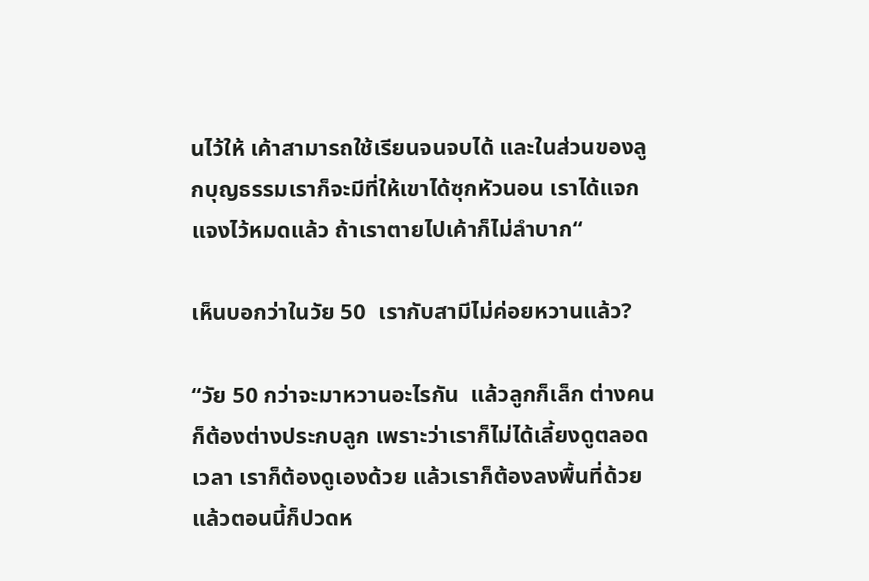นไว้ให้ เค้าสามารถใช้เรียนจนจบได้ และในส่วนของลูกบุญธรรมเราก็จะมีที่ให้เขาได้ซุกหัวนอน เราได้แจกแจงไว้หมดแล้ว ถ้าเราตายไปเค้าก็ไม่ลำบาก“

เห็นบอกว่าในวัย 50  เรากับสามีไม่ค่อยหวานแล้ว?

“วัย 50 กว่าจะมาหวานอะไรกัน  แล้วลูกก็เล็ก ต่างคนก็ต้องต่างประกบลูก เพราะว่าเราก็ไม่ได้เลี้ยงดูตลอดเวลา เราก็ต้องดูเองด้วย แล้วเราก็ต้องลงพื้นที่ด้วย แล้วตอนนี้ก็ปวดห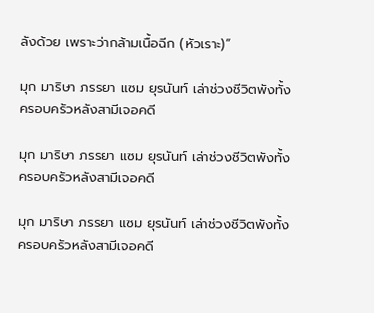ลังด้วย เพราะว่ากล้ามเนื้อฉีก (หัวเราะ)“

มุก มาริษา ภรรยา แซม ยุรนันท์ เล่าช่วงชีวิตพังทั้งครอบครัวหลังสามีเจอคดี

มุก มาริษา ภรรยา แซม ยุรนันท์ เล่าช่วงชีวิตพังทั้งครอบครัวหลังสามีเจอคดี

มุก มาริษา ภรรยา แซม ยุรนันท์ เล่าช่วงชีวิตพังทั้งครอบครัวหลังสามีเจอคดี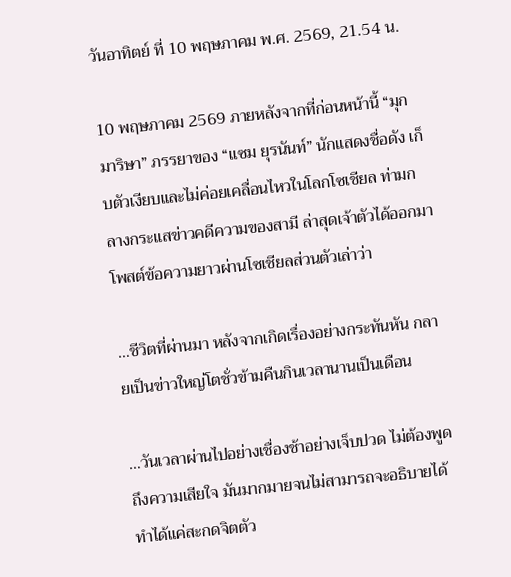วันอาทิตย์ ที่ 10 พฤษภาคม พ.ศ. 2569, 21.54 น.

10 พฤษภาคม 2569 ภายหลังจากที่ก่อนหน้านี้ “มุก มาริษา” ภรรยาของ “แซม ยุรนันท์” นักแสดงชื่อดัง เก็บตัวเงียบและไม่ค่อยเคลื่อนไหวในโลกโซเชียล ท่ามกลางกระแสข่าวคดีความของสามี ล่าสุดเจ้าตัวได้ออกมาโพสต์ข้อความยาวผ่านโซเชียลส่วนตัวเล่าว่า

…ชีวิตที่ผ่านมา หลังจากเกิดเรื่องอย่างกระทันหัน กลายเป็นข่าวใหญ่โตชั่วข้ามคืนกินเวลานานเป็นเดือน

…วันเวลาผ่านไปอย่างเชื่องช้าอย่างเจ็บปวด ไม่ต้องพูดถึงความเสียใจ มันมากมายจนไม่สามารถจะอธิบายได้ ทำได้แค่สะกดจิตตัว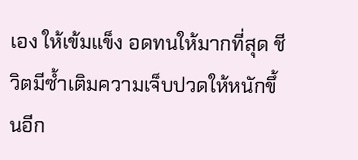เอง ให้เข้มแข็ง อดทนให้มากที่สุด ชีวิตมีซ้ำเติมความเจ็บปวดให้หนักขึ้นอีก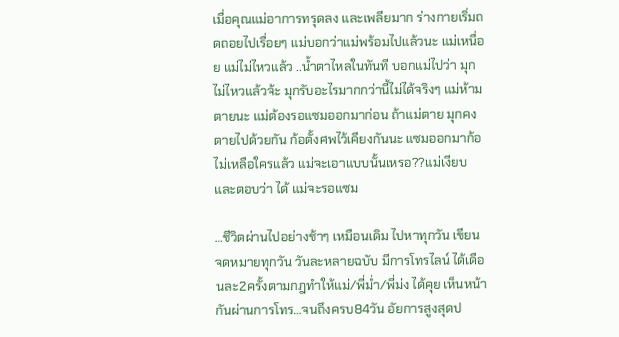เมื่อคุณแม่อาการทรุดลง และเพลียมาก ร่างกายเริ่มถดถอยไปเรื่อยๆ แม่บอกว่าแม่พร้อมไปแล้วนะ แม่เหนื่อย แม่ไม่ไหวแล้ว ..น้ำตาไหลในทันที บอกแม่ไปว่า มุกไม่ไหวแล้วจ้ะ มุกรับอะไรมากกว่านี้ไม่ได้จริงๆ แม่ห้ามตายนะ แม่ต้องรอแซมออกมาก่อน ถ้าแม่ตาย มุกคงตายไปด้วยกัน ก้อตั้งศพไว้เคียงกันนะ แซมออกมาก้อไม่เหลือใครแล้ว แม่จะเอาแบบนั้นเหรอ??แม่เงียบและตอบว่า ได้ แม่จะรอแซม

…ชีวิตผ่านไปอย่างช้าๆ เหมือนเดิม ไปหาทุกวัน เขียนจดหมายทุกวัน วันละหลายฉบับ มีการโทรไลน์ ได้เดือนละ2ครั้งตามกฎทำให้แม่/พี่ม่ำ/พี่ม่ง ได้คุย เห็นหน้ากันผ่านการโทร…จนถึงครบ84วัน อัยการสูงสุดป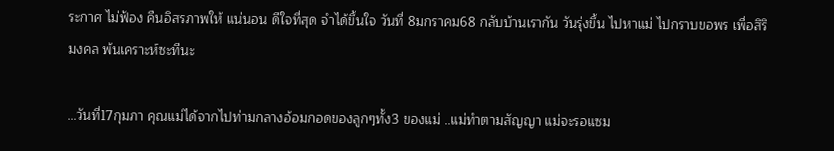ระกาศ ไม่ฟ้อง คืนอิสรภาพให้ แน่นอน ดีใจที่สุด จำได้ขึ้นใจ วันที่ 8มกราคม68 กลับบ้านเรากัน วันรุ่งขึ้น ไปหาแม่ ไปกราบขอพร เพื่อสิริมงคล พ้นเคราะห์ซะทีนะ

…วันที่17กุมภา คุณแม่ได้จากไปท่ามกลางอ้อมกอดของลูกๆทั้ง3 ของแม่ ..แม่ทำตามสัญญา แม่จะรอแซม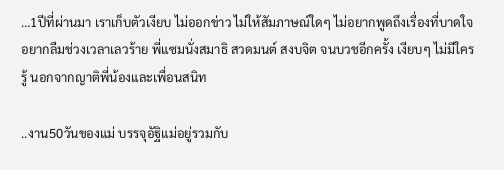…1ปีที่ผ่านมา เราเก็บตัวเงียบ ไม่ออกข่าว ไม่ให้สัมภาษณ์ใดๆ ไม่อยากพูดถึงเรื่องที่บาดใจ อยากลืมช่วงเวลาเลวร้าย พี่แซมนั่งสมาธิ สวดมนต์ สงบจิต จนบวชอีกครั้ง เงียบๆ ไม่มีใครรู้ นอกจากญาติพี่น้องและเพื่อนสนิท

..งาน50วันของแม่ บรรจุอัฐิแม่อยู่รวมกับ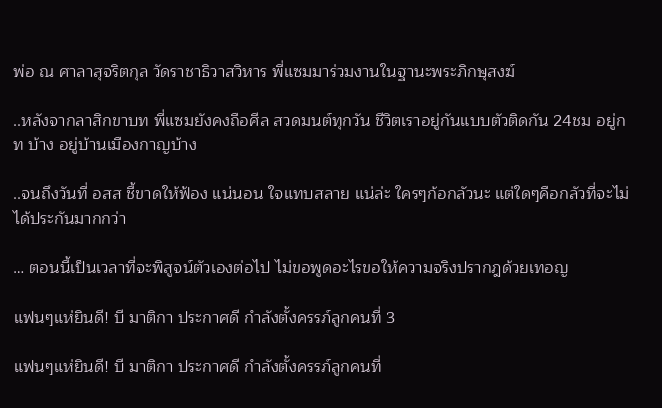พ่อ ณ ศาลาสุจริตกุล วัดราชาธิวาสวิหาร พี่แซมมาร่วมงานในฐานะพระภิกษุสงฆ์

..หลังจากลาสิกขาบท พี่แซมยังคงถือศีล สวดมนต์ทุกวัน ชีวิตเราอยู่กันแบบตัวติดกัน 24ชม อยู่กท บ้าง อยู่บ้านเมืองกาญบ้าง

..จนถึงวันที่ อสส ชี้ขาดให้ฟ้อง แน่นอน ใจแทบสลาย แน่ล่ะ ใครๆก้อกลัวนะ แต่ใดๆคือกลัวที่จะไม่ได้ประกันมากกว่า

… ตอนนี้เป็นเวลาที่จะพิสูจน์ตัวเองต่อไป ไม่ขอพูดอะไรขอให้ความจริงปรากฎด้วยเทอญ

แฟนๆแห่ยินดี! บี มาติกา ประกาศดี กำลังตั้งครรภ์ลูกคนที่ 3

แฟนๆแห่ยินดี! บี มาติกา ประกาศดี กำลังตั้งครรภ์ลูกคนที่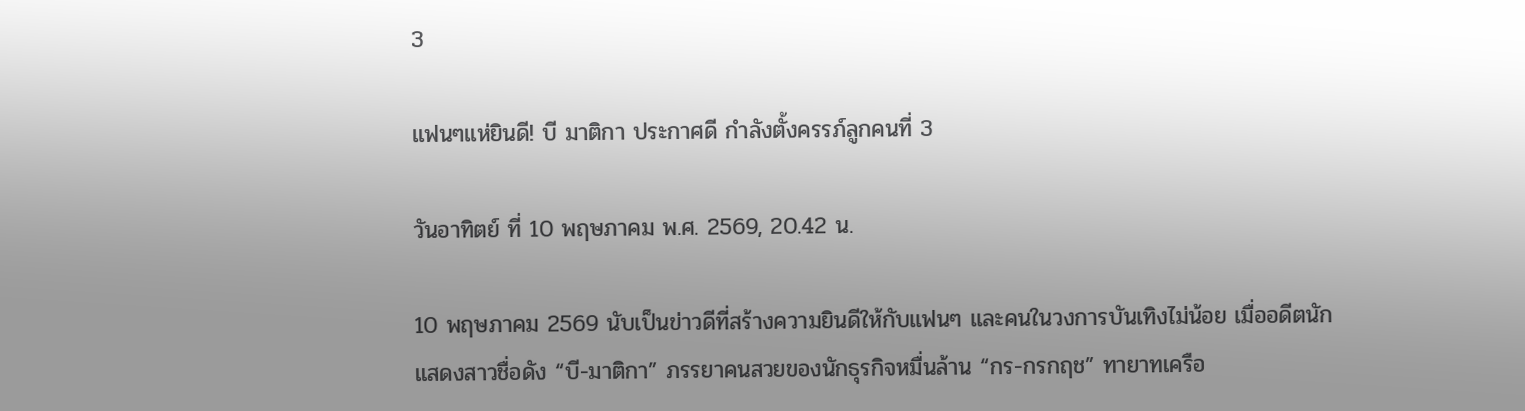3

แฟนๆแห่ยินดี! บี มาติกา ประกาศดี กำลังตั้งครรภ์ลูกคนที่ 3

วันอาทิตย์ ที่ 10 พฤษภาคม พ.ศ. 2569, 20.42 น.

10 พฤษภาคม 2569 นับเป็นข่าวดีที่สร้างความยินดีให้กับแฟนๆ และคนในวงการบันเทิงไม่น้อย เมื่ออดีตนักแสดงสาวชื่อดัง “บี-มาติกา” ภรรยาคนสวยของนักธุรกิจหมื่นล้าน “กร-กรกฤช” ทายาทเครือ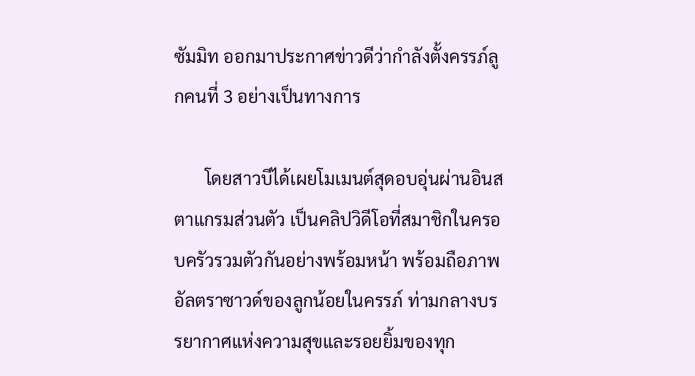ซัมมิท ออกมาประกาศข่าวดีว่ากำลังตั้งครรภ์ลูกคนที่ 3 อย่างเป็นทางการ

       โดยสาวบีได้เผยโมเมนต์สุดอบอุ่นผ่านอินสตาแกรมส่วนตัว เป็นคลิปวิดีโอที่สมาชิกในครอบครัวรวมตัวกันอย่างพร้อมหน้า พร้อมถือภาพอัลตราซาวด์ของลูกน้อยในครรภ์ ท่ามกลางบรรยากาศแห่งความสุขและรอยยิ้มของทุก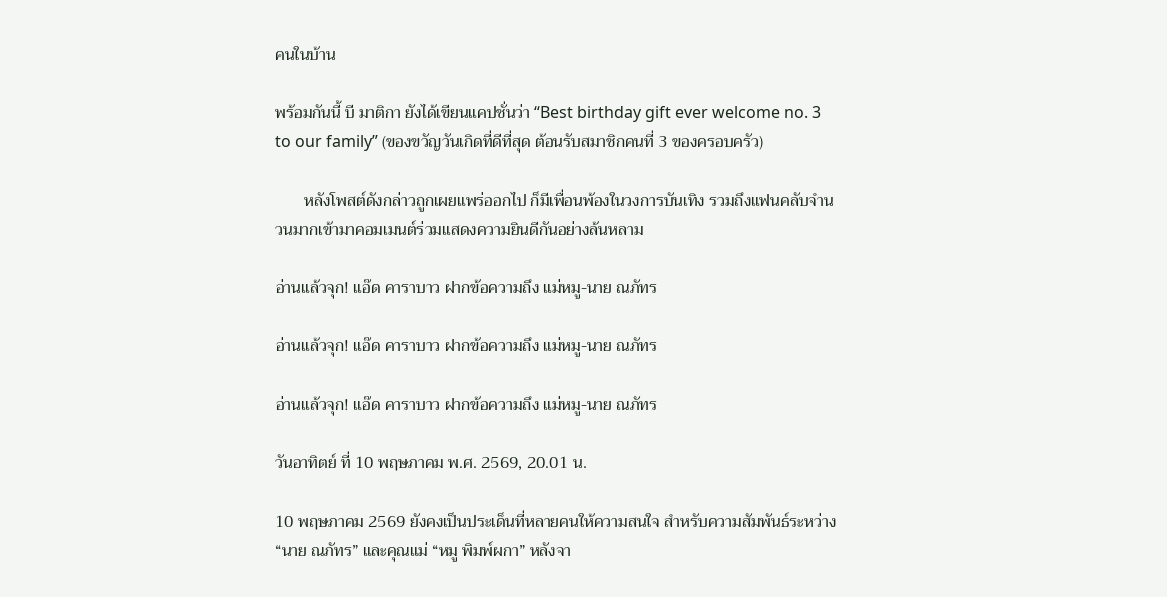คนในบ้าน

พร้อมกันนี้ บี มาติกา ยังได้เขียนแคปชั่นว่า “Best birthday gift ever welcome no. 3 to our family” (ของขวัญวันเกิดที่ดีที่สุด ต้อนรับสมาชิกคนที่ 3 ของครอบครัว)

       หลังโพสต์ดังกล่าวถูกเผยแพร่ออกไป ก็มีเพื่อนพ้องในวงการบันเทิง รวมถึงแฟนคลับจำนวนมากเข้ามาคอมเมนต์ร่วมแสดงความยินดีกันอย่างล้นหลาม

อ่านแล้วจุก! แอ๊ด คาราบาว ฝากข้อความถึง แม่หมู-นาย ณภัทร

อ่านแล้วจุก! แอ๊ด คาราบาว ฝากข้อความถึง แม่หมู-นาย ณภัทร

อ่านแล้วจุก! แอ๊ด คาราบาว ฝากข้อความถึง แม่หมู-นาย ณภัทร

วันอาทิตย์ ที่ 10 พฤษภาคม พ.ศ. 2569, 20.01 น.

10 พฤษภาคม 2569 ยังคงเป็นประเด็นที่หลายคนให้ความสนใจ สำหรับความสัมพันธ์ระหว่าง “นาย ณภัทร” และคุณแม่ “หมู พิมพ์ผกา” หลังจา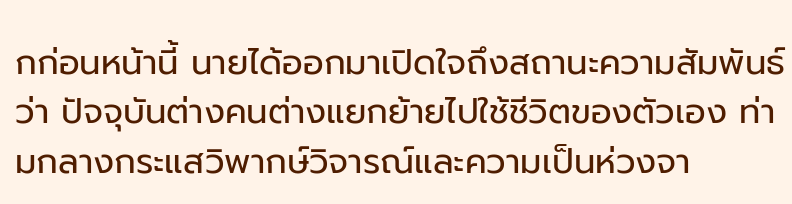กก่อนหน้านี้ นายได้ออกมาเปิดใจถึงสถานะความสัมพันธ์ว่า ปัจจุบันต่างคนต่างแยกย้ายไปใช้ชีวิตของตัวเอง ท่ามกลางกระแสวิพากษ์วิจารณ์และความเป็นห่วงจา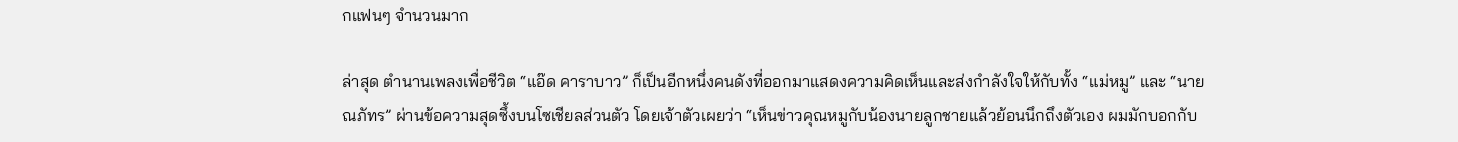กแฟนๆ จำนวนมาก

ล่าสุด ตำนานเพลงเพื่อชีวิต “แอ๊ด คาราบาว” ก็เป็นอีกหนึ่งคนดังที่ออกมาแสดงความคิดเห็นและส่งกำลังใจให้กับทั้ง “แม่หมู” และ “นาย ณภัทร” ผ่านข้อความสุดซึ้งบนโซเชียลส่วนตัว โดยเจ้าตัวเผยว่า “เห็นข่าวคุณหมูกับน้องนายลูกชายแล้วย้อนนึกถึงตัวเอง ผมมักบอกกับ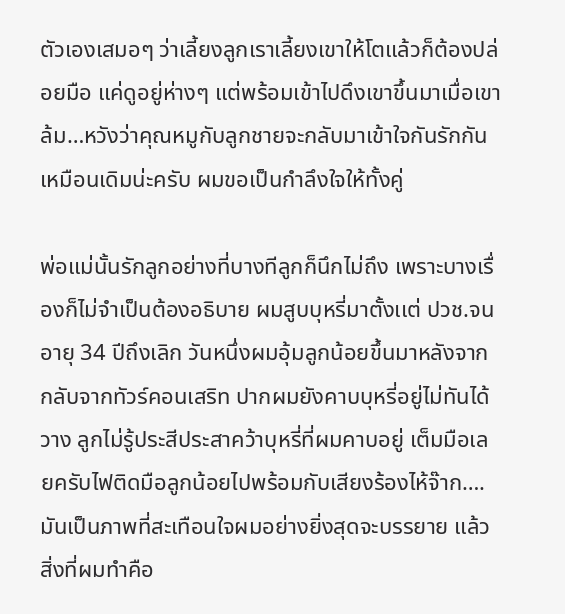ตัวเองเสมอๆ ว่าเลี้ยงลูกเราเลี้ยงเขาให้โตแล้วก็ต้องปล่อยมือ แค่ดูอยู่ห่างๆ แต่พร้อมเข้าไปดึงเขาขึ้นมาเมื่อเขาล้ม…หวังว่าคุณหมูกับลูกชายจะกลับมาเข้าใจกันรักกันเหมือนเดิมน่ะครับ ผมขอเป็นกำลึงใจให้ทั้งคู่

พ่อแม่นั้นรักลูกอย่างที่บางทีลูกก็นึกไม่ถึง เพราะบางเรื่องก็ไม่จำเป็นต้องอธิบาย ผมสูบบุหรี่มาตั้งเเต่ ปวช.จนอายุ 34 ปีถึงเลิก วันหนึ่งผมอุ้มลูกน้อยขึ้นมาหลังจากกลับจากทัวร์คอนเสริท ปากผมยังคาบบุหรี่อยู่ไม่ทันได้วาง ลูกไม่รู้ประสีประสาคว้าบุหรี่ที่ผมคาบอยู่ เต็มมือเลยครับไฟติดมือลูกน้อยไปพร้อมกับเสียงร้องไห้จ๊าก….มันเป็นภาพที่สะเทือนใจผมอย่างยิ่งสุดจะบรรยาย แล้วสิ่งที่ผมทำคือ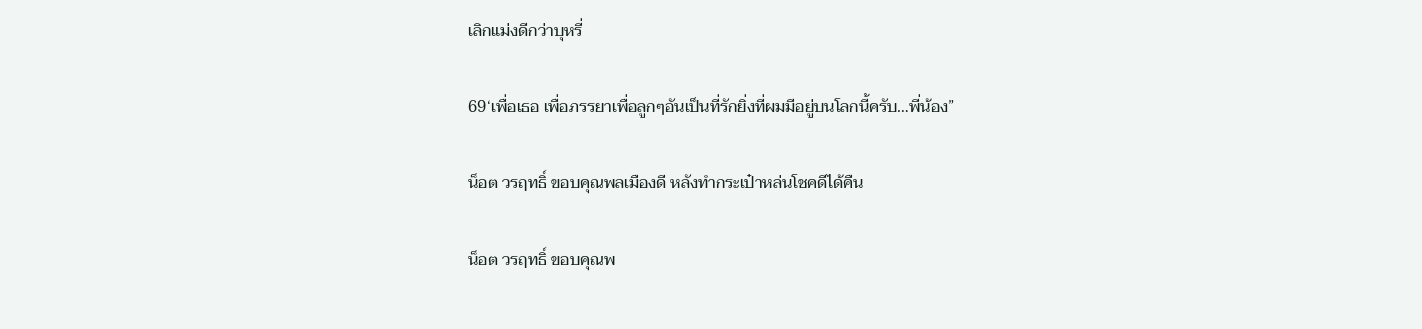เลิกแม่งดีกว่าบุหรี่

69‘เพื่อเธอ เพื่อภรรยาเพื่อลูกๆอันเป็นที่รักยิ่งที่ผมมีอยู่บนโลกนี้ครับ…พี่น้อง”

น็อต วรฤทธิ์ ขอบคุณพลเมืองดี หลังทำกระเป๋าหล่นโชคดีได้คืน

น็อต วรฤทธิ์ ขอบคุณพ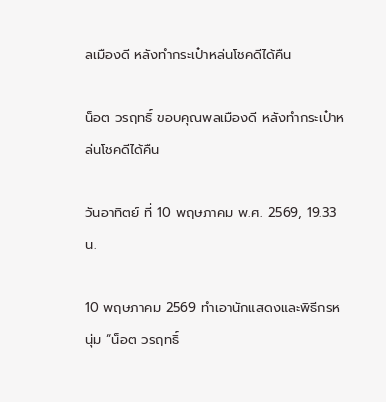ลเมืองดี หลังทำกระเป๋าหล่นโชคดีได้คืน

น็อต วรฤทธิ์ ขอบคุณพลเมืองดี หลังทำกระเป๋าหล่นโชคดีได้คืน

วันอาทิตย์ ที่ 10 พฤษภาคม พ.ศ. 2569, 19.33 น.

10 พฤษภาคม 2569 ทำเอานักแสดงและพิธีกรหนุ่ม “น็อต วรฤทธิ์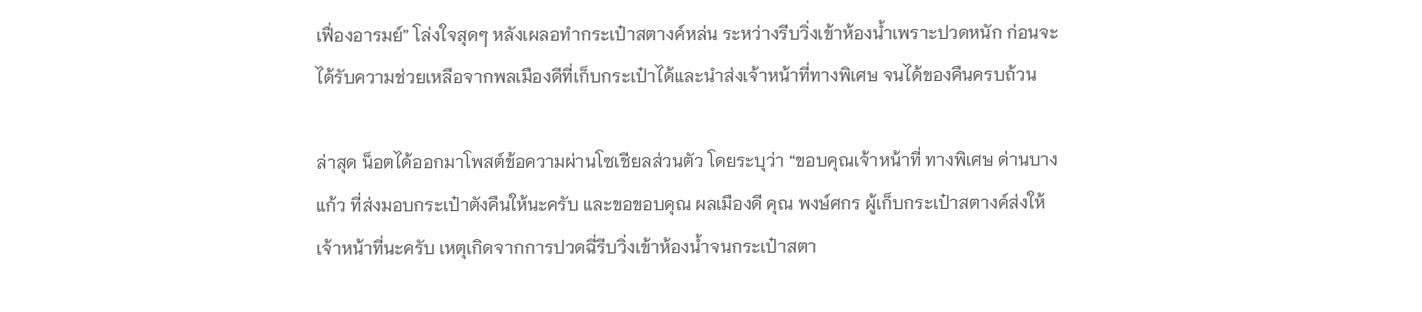เฟื่องอารมย์” โล่งใจสุดๆ หลังเผลอทำกระเป๋าสตางค์หล่น ระหว่างรีบวิ่งเข้าห้องน้ำเพราะปวดหนัก ก่อนจะได้รับความช่วยเหลือจากพลเมืองดีที่เก็บกระเป๋าได้และนำส่งเจ้าหน้าที่ทางพิเศษ จนได้ของคืนครบถ้วน

ล่าสุด น็อตได้ออกมาโพสต์ข้อความผ่านโซเชียลส่วนตัว โดยระบุว่า “ขอบคุณเจ้าหน้าที่ ทางพิเศษ ด่านบางแก้ว ที่ส่งมอบกระเป๋าตังคืนให้นะครับ และขอขอบคุณ ผลเมืองดี คุณ พงษ์ศกร ผู้เก็บกระเป๋าสตางค์ส่งให้เจ้าหน้าที่นะครับ เหตุเกิดจากการปวดฉี่รีบวิ่งเข้าห้องน้ำจนกระเป๋าสตา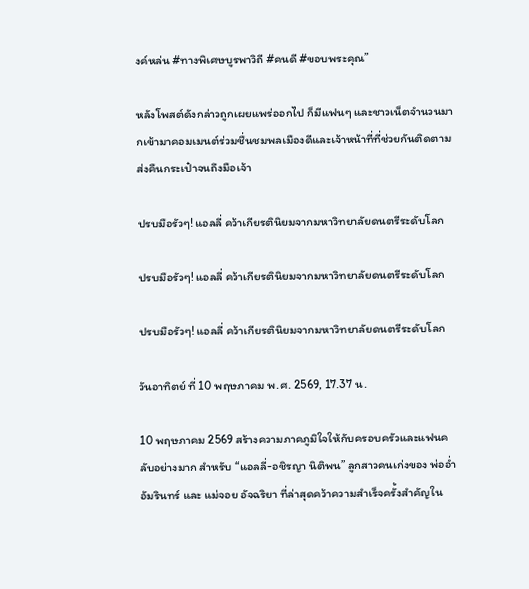งค์หล่น #ทางพิเศษบูรพาวิถี #คนดี #ขอบพระคุณ”

หลังโพสต์ดังกล่าวถูกเผยแพร่ออกไป ก็มีแฟนๆ และชาวเน็ตจำนวนมากเข้ามาคอมเมนต์ร่วมชื่นชมพลเมืองดีและเจ้าหน้าที่ที่ช่วยกันติดตามส่งคืนกระเป๋าจนถึงมือเจ้า

ปรบมือรัวๆ! แอลลี่ คว้าเกียรตินิยมจากมหาวิทยาลัยดนตรีระดับโลก

ปรบมือรัวๆ! แอลลี่ คว้าเกียรตินิยมจากมหาวิทยาลัยดนตรีระดับโลก

ปรบมือรัวๆ! แอลลี่ คว้าเกียรตินิยมจากมหาวิทยาลัยดนตรีระดับโลก

วันอาทิตย์ ที่ 10 พฤษภาคม พ.ศ. 2569, 17.37 น.

10 พฤษภาคม 2569 สร้างความภาคภูมิใจให้กับครอบครัวและแฟนคลับอย่างมาก สำหรับ “แอลลี่-อชิรญา นิติพน” ลูกสาวคนเก่งของ พ่ออ่ำ อัมรินทร์ และ แม่จอย อัจฉริยา ที่ล่าสุดคว้าความสำเร็จครั้งสำคัญใน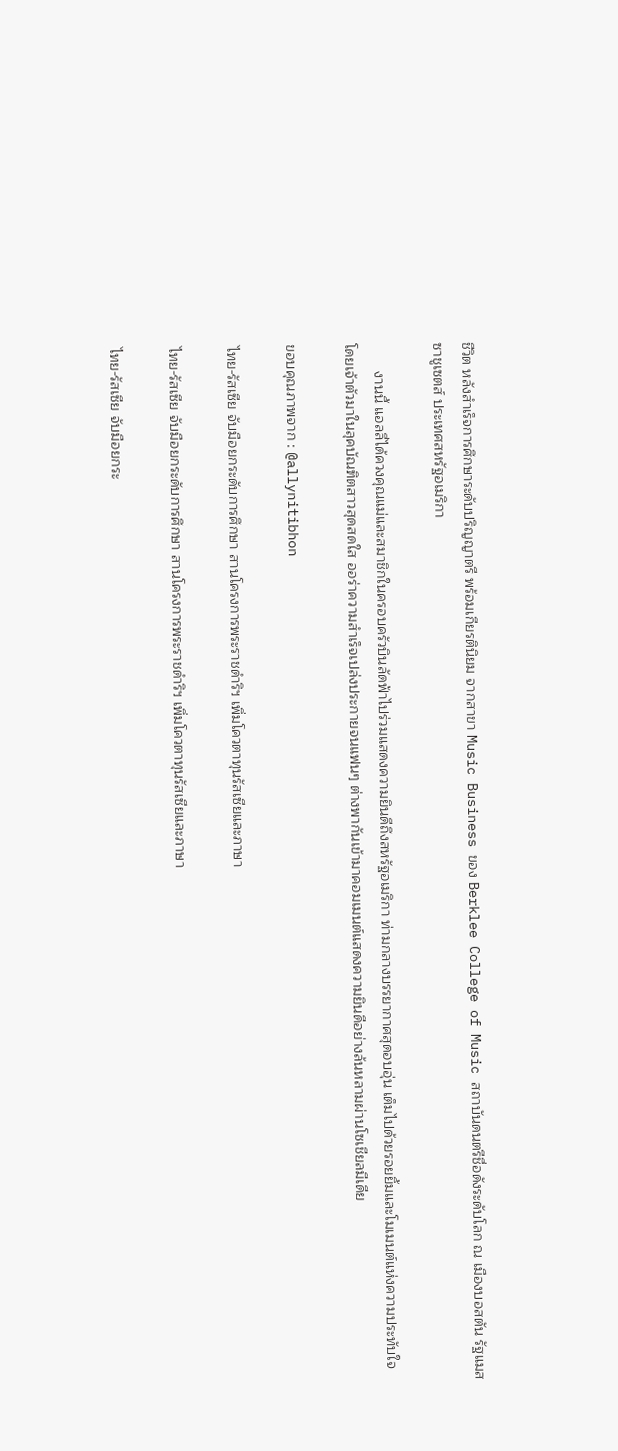ชีวิต หลังสำเร็จการศึกษาระดับปริญญาตรี พร้อมเกียรตินิยม จากสาขา Music Business ของ Berklee College of Music สถาบันดนตรีชื่อดังระดับโลก ณ เมืองบอสตัน รัฐแมสซาชูเซตส์ ประเทศสหรัฐอเมริกา

       งานนี้ แอลลี่ได้ควงคุณแม่และสมาชิกในครอบครัวบินลัดฟ้าไปร่วมแสดงความยินดีถึงสหรัฐอเมริกา ท่ามกลางบรรยากาศสุดอบอุ่น เต็มไปด้วยรอยยิ้มและโมเมนต์แห่งความประทับใจ โดยเจ้าตัวมาในลุคบัณฑิตสาวสุดสดใส ออร่าความสำเร็จเปล่งประกายจนแฟนๆ ต่างพากันเข้ามาคอมเมนต์แสดงความยินดีอย่างล้นหลามผ่านโซเชียลมีเดีย

ขอบคุณภาพจาก : @allynitibhon

ไทย-รัสเซีย จับมือยกระดับการศึกษา สานโครงการพระราชดำริฯ เพิ่มโควตาทุนรัสเซียและภาษา

ไทย-รัสเซีย จับมือยกระดับการศึกษา สานโครงการพระราชดำริฯ เพิ่มโควตาทุนรัสเซียและภาษา

ไทย-รัสเซีย จับมือยกระ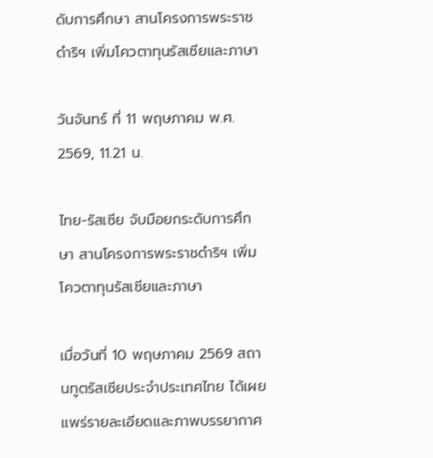ดับการศึกษา สานโครงการพระราชดำริฯ เพิ่มโควตาทุนรัสเซียและภาษา

วันจันทร์ ที่ 11 พฤษภาคม พ.ศ. 2569, 11.21 น.

ไทย-รัสเซีย จับมือยกระดับการศึกษา สานโครงการพระราชดำริฯ เพิ่มโควตาทุนรัสเซียและภาษา

เมื่อวันที่ 10 พฤษภาคม 2569 สถานทูตรัสเซียประจำประเทศไทย ได้เผยแพร่รายละเอียดและภาพบรรยากาศ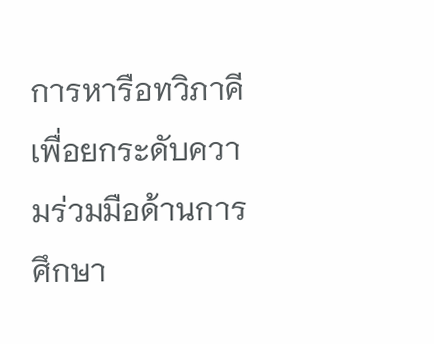การหารือทวิภาคีเพื่อยกระดับความร่วมมือด้านการศึกษา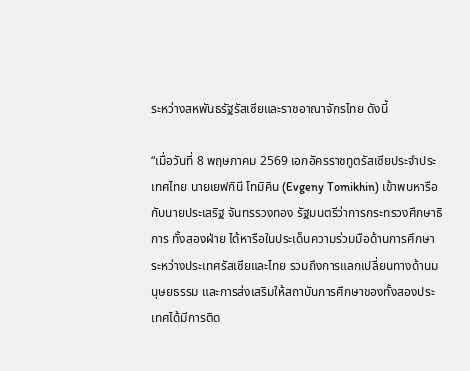ระหว่างสหพันธรัฐรัสเซียและราชอาณาจักรไทย ดังนี้

“เมื่อวันที่ 8 พฤษภาคม 2569 เอกอัครราชทูตรัสเซียประจำประเทศไทย นายเยฟกินี โทมิคิน (Evgeny Tomikhin) เข้าพบหารือกับนายประเสริฐ จันทรรวงทอง รัฐมนตรีว่าการกระทรวงศึกษาธิการ ทั้งสองฝ่าย ได้หารือในประเด็นความร่วมมือด้านการศึกษาระหว่างประเทศรัสเซียและไทย รวมถึงการแลกเปลี่ยนทางด้านมนุษยธรรม และการส่งเสริมให้สถาบันการศึกษาของทั้งสองประเทศได้มีการติด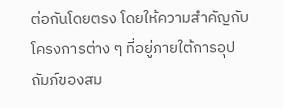ต่อกันโดยตรง โดยให้ความสำคัญกับโครงการต่าง ๆ ที่อยู่ภายใต้การอุปถัมภ์ของสม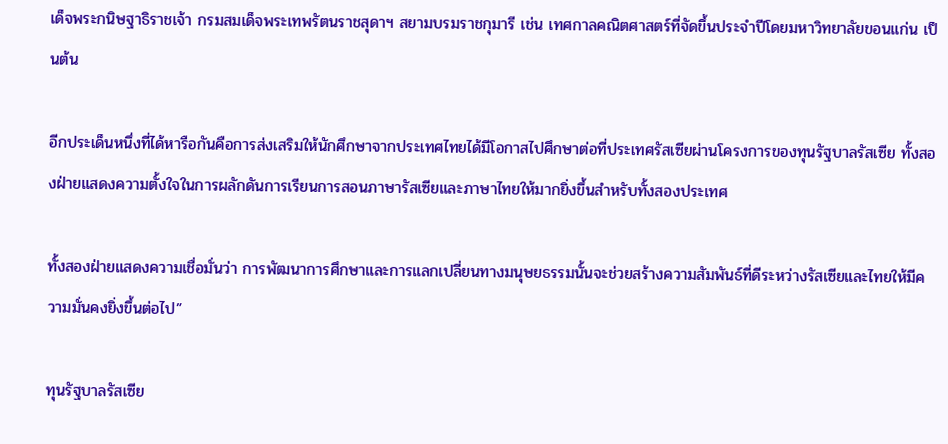เด็จพระกนิษฐาธิราชเจ้า กรมสมเด็จพระเทพรัตนราชสุดาฯ สยามบรมราชกุมารี เช่น เทศกาลคณิตศาสตร์ที่จัดขึ้นประจำปีโดยมหาวิทยาลัยขอนแก่น เป็นต้น

อีกประเด็นหนึ่งที่ได้หารือกันคือการส่งเสริมให้นักศึกษาจากประเทศไทยได้มีโอกาสไปศึกษาต่อที่ประเทศรัสเซียผ่านโครงการของทุนรัฐบาลรัสเซีย ทั้งสองฝ่ายแสดงความตั้งใจในการผลักดันการเรียนการสอนภาษารัสเซียและภาษาไทยให้มากยิ่งขึ้นสำหรับทั้งสองประเทศ

ทั้งสองฝ่ายแสดงความเชื่อมั่นว่า การพัฒนาการศึกษาและการแลกเปลี่ยนทางมนุษยธรรมนั้นจะช่วยสร้างความสัมพันธ์ที่ดีระหว่างรัสเซียและไทยให้มีความมั่นคงยิ่งขึ้นต่อไป”

ทุนรัฐบาลรัสเซีย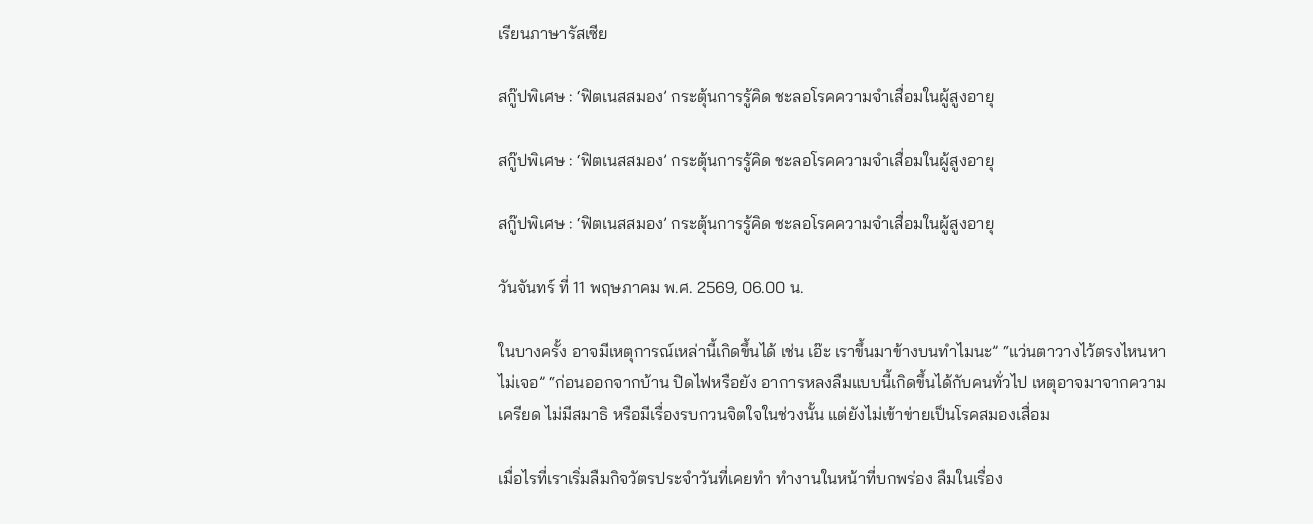เรียนภาษารัสเซีย

สกู๊ปพิเศษ : ‘ฟิตเนสสมอง’ กระตุ้นการรู้คิด ชะลอโรคความจำเสื่อมในผู้สูงอายุ

สกู๊ปพิเศษ : ‘ฟิตเนสสมอง’ กระตุ้นการรู้คิด ชะลอโรคความจำเสื่อมในผู้สูงอายุ

สกู๊ปพิเศษ : ‘ฟิตเนสสมอง’ กระตุ้นการรู้คิด ชะลอโรคความจำเสื่อมในผู้สูงอายุ

วันจันทร์ ที่ 11 พฤษภาคม พ.ศ. 2569, 06.00 น.

ในบางครั้ง อาจมีเหตุการณ์เหล่านี้เกิดขึ้นได้ เช่น เอ๊ะ เราขึ้นมาข้างบนทำไมนะ” “แว่นตาวางไว้ตรงไหนหาไม่เจอ” “ก่อนออกจากบ้าน ปิดไฟหรือยัง อาการหลงลืมแบบนี้เกิดขึ้นได้กับคนทั่วไป เหตุอาจมาจากความเครียด ไม่มีสมาธิ หรือมีเรื่องรบกวนจิตใจในช่วงนั้น แต่ยังไม่เข้าข่ายเป็นโรคสมองเสื่อม

เมื่อไรที่เราเริ่มลืมกิจวัตรประจำวันที่เคยทำ ทำงานในหน้าที่บกพร่อง ลืมในเรื่อง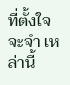ที่ตั้งใจจะจำ เหล่านี้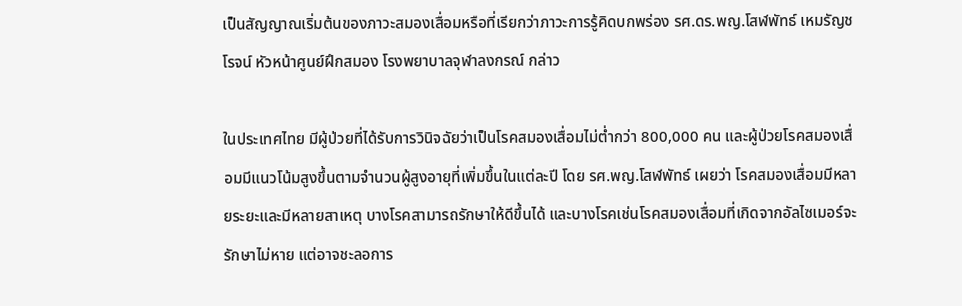เป็นสัญญาณเริ่มต้นของภาวะสมองเสื่อมหรือที่เรียกว่าภาวะการรู้คิดบกพร่อง รศ.ดร.พญ.โสฬพัทธ์ เหมรัญชโรจน์ หัวหน้าศูนย์ฝึกสมอง โรงพยาบาลจุฬาลงกรณ์ กล่าว

ในประเทศไทย มีผู้ป่วยที่ได้รับการวินิจฉัยว่าเป็นโรคสมองเสื่อมไม่ต่ำกว่า 800,000 คน และผู้ป่วยโรคสมองเสื่อมมีแนวโน้มสูงขึ้นตามจำนวนผู้สูงอายุที่เพิ่มขึ้นในแต่ละปี โดย รศ.พญ.โสฬพัทธ์ เผยว่า โรคสมองเสื่อมมีหลายระยะและมีหลายสาเหตุ บางโรคสามารถรักษาให้ดีขึ้นได้ และบางโรคเช่นโรคสมองเสื่อมที่เกิดจากอัลไซเมอร์จะรักษาไม่หาย แต่อาจชะลอการ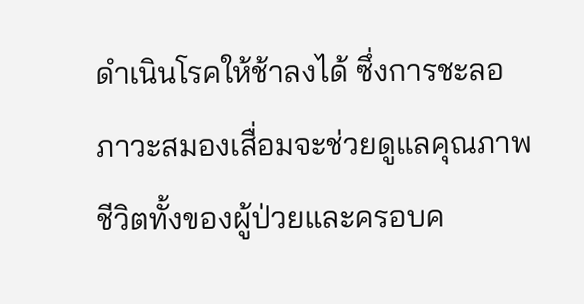ดำเนินโรคให้ช้าลงได้ ซึ่งการชะลอภาวะสมองเสื่อมจะช่วยดูแลคุณภาพชีวิตทั้งของผู้ป่วยและครอบค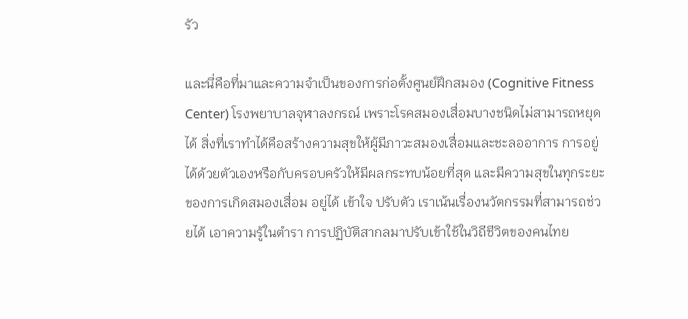รัว

และนี่คือที่มาและความจำเป็นของการก่อตั้งศูนย์ฝึกสมอง (Cognitive Fitness Center) โรงพยาบาลจุฬาลงกรณ์ เพราะโรคสมองเสื่อมบางชนิดไม่สามารถหยุดได้ สิ่งที่เราทำได้คือสร้างความสุขให้ผู้มีภาวะสมองเสื่อมและชะลออาการ การอยู่ได้ด้วยตัวเองหรือกับครอบครัวให้มีผลกระทบน้อยที่สุด และมีความสุขในทุกระยะของการเกิดสมองเสื่อม อยู่ได้ เข้าใจ ปรับตัว เราเน้นเรื่องนวัตกรรมที่สามารถช่วยได้ เอาความรู้ในตำรา การปฏิบัติสากลมาปรับเข้าใช้ในวิถีชีวิตของคนไทย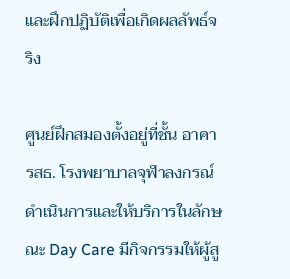และฝึกปฏิบัติเพื่อเกิดผลลัพธ์จริง

ศูนย์ฝึกสมองตั้งอยู่ที่ชั้น อาคารสธ. โรงพยาบาลจุฬาลงกรณ์ ดำเนินการและให้บริการในลักษณะ Day Care มีกิจกรรมให้ผู้สู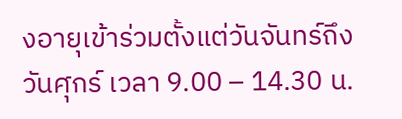งอายุเข้าร่วมตั้งแต่วันจันทร์ถึงวันศุกร์ เวลา 9.00 – 14.30 น.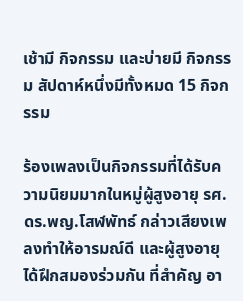เช้ามี กิจกรรม และบ่ายมี กิจกรรม สัปดาห์หนึ่งมีทั้งหมด 15 กิจกรรม

ร้องเพลงเป็นกิจกรรมที่ได้รับความนิยมมากในหมู่ผู้สูงอายุ รศ.ดร.พญ.โสฬพัทธ์ กล่าวเสียงเพลงทำให้อารมณ์ดี และผู้สูงอายุได้ฝึกสมองร่วมกัน ที่สำคัญ อา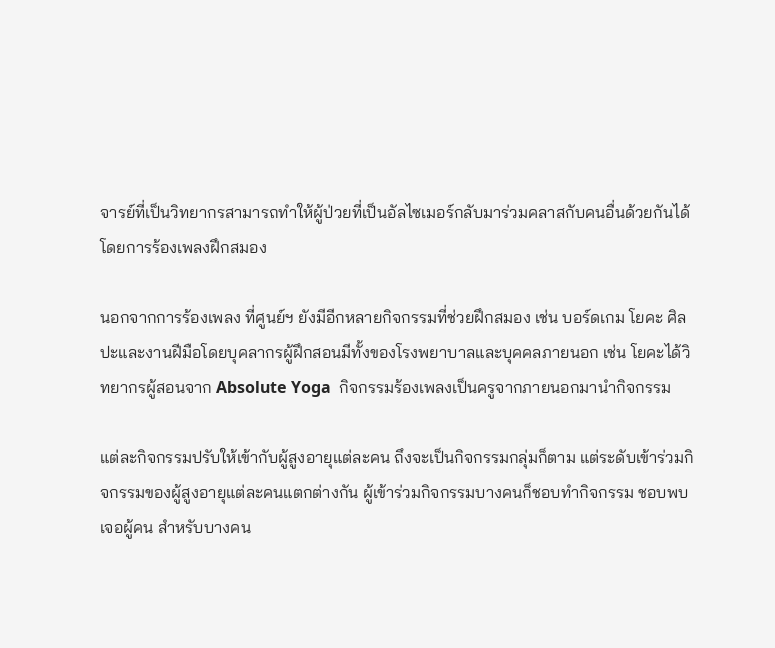จารย์ที่เป็นวิทยากรสามารถทำให้ผู้ป่วยที่เป็นอัลไซเมอร์กลับมาร่วมคลาสกับคนอื่นด้วยกันได้โดยการร้องเพลงฝึกสมอง

นอกจากการร้องเพลง ที่ศูนย์ฯ ยังมีอีกหลายกิจกรรมที่ช่วยฝึกสมอง เช่น บอร์ดเกม โยคะ ศิลปะและงานฝีมือโดยบุคลากรผู้ฝึกสอนมีทั้งของโรงพยาบาลและบุคคลภายนอก เช่น โยคะได้วิทยากรผู้สอนจาก Absolute Yoga  กิจกรรมร้องเพลงเป็นครูจากภายนอกมานำกิจกรรม

แต่ละกิจกรรมปรับให้เข้ากับผู้สูงอายุแต่ละคน ถึงจะเป็นกิจกรรมกลุ่มก็ตาม แต่ระดับเข้าร่วมกิจกรรมของผู้สูงอายุแต่ละคนแตกต่างกัน ผู้เข้าร่วมกิจกรรมบางคนก็ชอบทำกิจกรรม ชอบพบเจอผู้คน สำหรับบางคน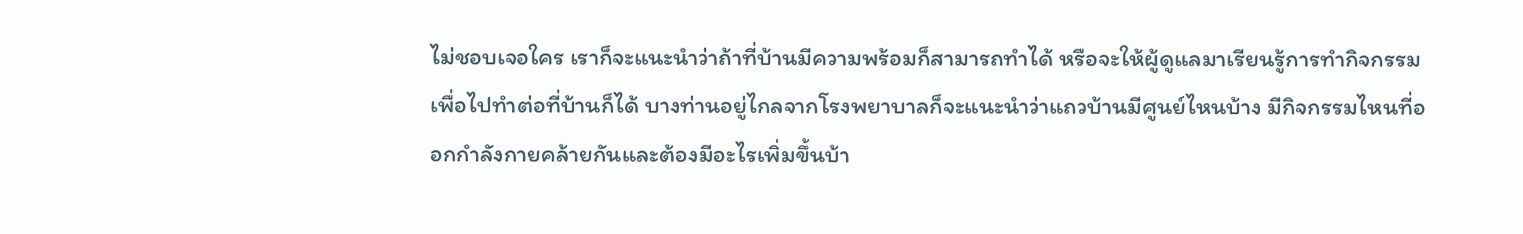ไม่ชอบเจอใคร เราก็จะแนะนำว่าถ้าที่บ้านมีความพร้อมก็สามารถทำได้ หรือจะให้ผู้ดูแลมาเรียนรู้การทำกิจกรรมเพื่อไปทำต่อที่บ้านก็ได้ บางท่านอยู่ไกลจากโรงพยาบาลก็จะแนะนำว่าแถวบ้านมีศูนย์ไหนบ้าง มีกิจกรรมไหนที่ออกกำลังกายคล้ายกันและต้องมีอะไรเพิ่มขึ้นบ้า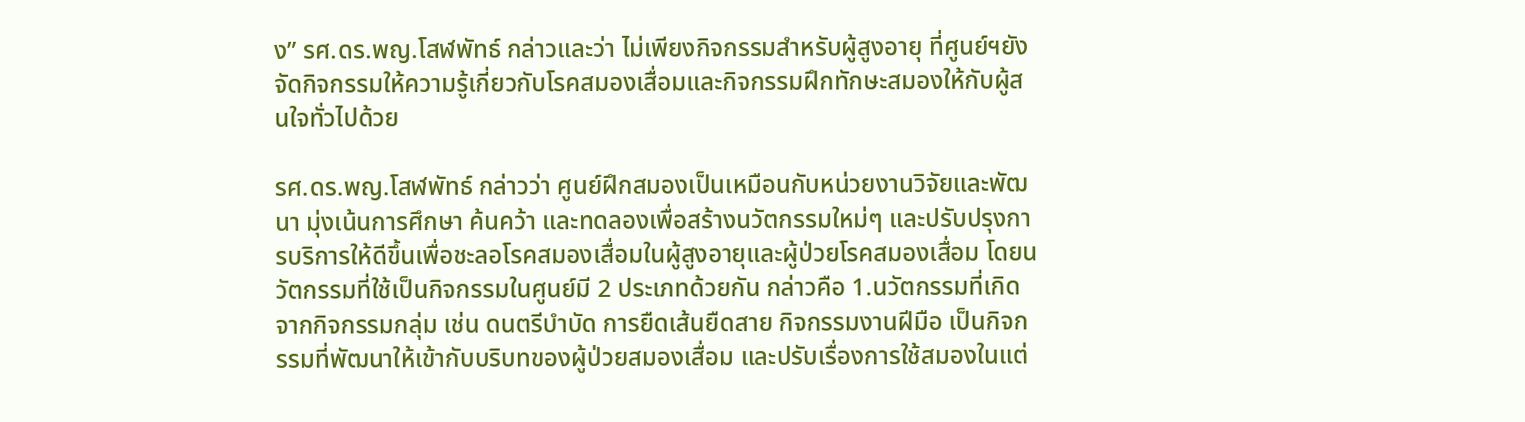ง” รศ.ดร.พญ.โสฬพัทธ์ กล่าวและว่า ไม่เพียงกิจกรรมสำหรับผู้สูงอายุ ที่ศูนย์ฯยังจัดกิจกรรมให้ความรู้เกี่ยวกับโรคสมองเสื่อมและกิจกรรมฝึกทักษะสมองให้กับผู้สนใจทั่วไปด้วย

รศ.ดร.พญ.โสฬพัทธ์ กล่าวว่า ศูนย์ฝึกสมองเป็นเหมือนกับหน่วยงานวิจัยและพัฒนา มุ่งเน้นการศึกษา ค้นคว้า และทดลองเพื่อสร้างนวัตกรรมใหม่ๆ และปรับปรุงการบริการให้ดีขึ้นเพื่อชะลอโรคสมองเสื่อมในผู้สูงอายุและผู้ป่วยโรคสมองเสื่อม โดยนวัตกรรมที่ใช้เป็นกิจกรรมในศูนย์มี 2 ประเภทด้วยกัน กล่าวคือ 1.นวัตกรรมที่เกิดจากกิจกรรมกลุ่ม เช่น ดนตรีบำบัด การยืดเส้นยืดสาย กิจกรรมงานฝีมือ เป็นกิจกรรมที่พัฒนาให้เข้ากับบริบทของผู้ป่วยสมองเสื่อม และปรับเรื่องการใช้สมองในแต่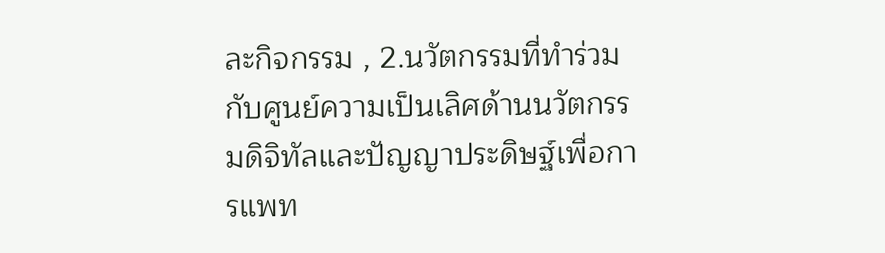ละกิจกรรม , 2.นวัตกรรมที่ทำร่วมกับศูนย์ความเป็นเลิศด้านนวัตกรรมดิจิทัลและปัญญาประดิษฐ์เพื่อการแพท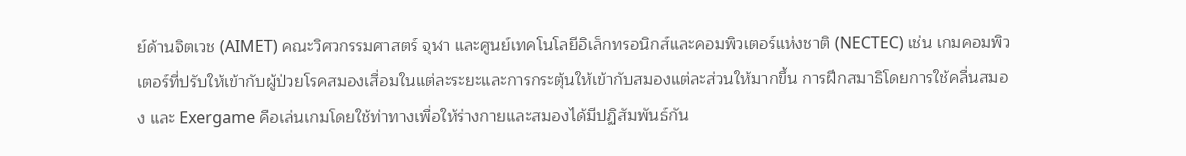ย์ด้านจิตเวช (AIMET) คณะวิศวกรรมศาสตร์ จุฬา และศูนย์เทคโนโลยีอิเล็กทรอนิกส์และคอมพิวเตอร์แห่งชาติ (NECTEC) เช่น เกมคอมพิวเตอร์ที่ปรับให้เข้ากับผู้ป่วยโรคสมองเสื่อมในแต่ละระยะและการกระตุ้นให้เข้ากับสมองแต่ละส่วนให้มากขึ้น การฝึกสมาธิโดยการใช้คลื่นสมอง และ Exergame คือเล่นเกมโดยใช้ท่าทางเพื่อให้ร่างกายและสมองได้มีปฏิสัมพันธ์กัน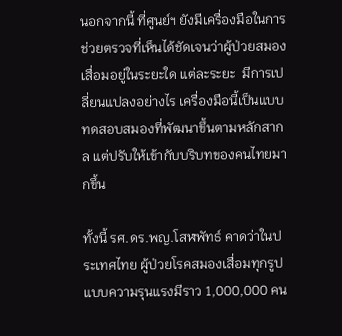นอกจากนี้ ที่ศูนย์ฯ ยังมีเครื่องมือในการช่วยตรวจที่เห็นได้ชัดเจนว่าผู้ป่วยสมองเสื่อมอยู่ในระยะใด แต่ละระยะ  มีการเปลี่ยนแปลงอย่างไร เครื่องมือนี้เป็นแบบทดสอบสมองที่พัฒนาขึ้นตามหลักสากล แต่ปรับให้เข้ากับบริบทของคนไทยมากขึ้น

ทั้งนี้ รศ.ดร.พญ.โสฬพัทธ์ คาดว่าในประเทศไทย ผู้ป่วยโรคสมองเสื่อมทุกรูปแบบความรุนแรงมีราว 1,000,000 คน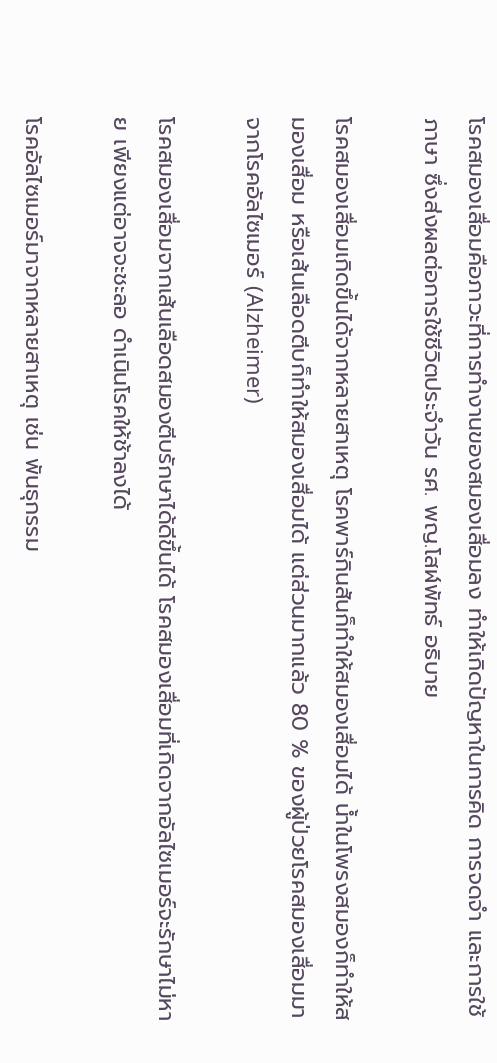โรคสมองเสื่อมคือภาวะที่การทำงานของสมองเสื่อมลง ทำให้เกิดปัญหาในการคิด การจดจำ และการใช้ภาษา ซึ่งส่งผลต่อการใช้ชีวิตประจำวัน รศ. พญ.โสฬพัทธ์ อธิบาย

โรคสมองเสื่อมเกิดขึ้นได้จากหลายสาเหตุ โรคพาร์กินสันก็ทำให้สมองเสื่อมได้ น้ำในโพรงสมองก็ทำให้สมองเสื่อม หรือเส้นเลือดตีบก็ทำให้สมองเสื่อมได้ แต่ส่วนมากแล้ว 80 % ของผู้ป่วยโรคสมองเสื่อมมาจากโรคอัลไซเมอร์ (Alzheimer)

โรคสมองเสื่อมจากเส้นเลือดสมองตีบรักษาได้ดีขึ้นได้ โรคสมองเสื่อมที่เกิดจากอัลไซเมอร์จะรักษาไม่หาย เพียงแต่อาจจะชะลอ ดำเนินโรคให้ช้าลงได้

โรคอัลไซเมอร์มาจากหลายสาเหตุ เช่น พันธุกรรม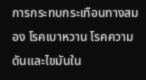การกระทบกระเทือนทางสมอง โรคเบาหวาน โรคความดันและไขมันใน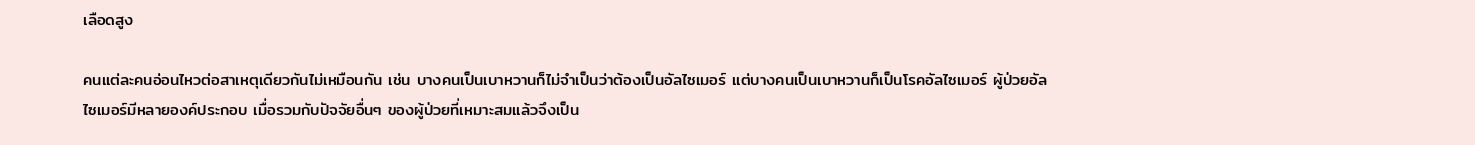เลือดสูง

คนแต่ละคนอ่อนไหวต่อสาเหตุเดียวกันไม่เหมือนกัน เช่น บางคนเป็นเบาหวานก็ไม่จำเป็นว่าต้องเป็นอัลไซเมอร์ แต่บางคนเป็นเบาหวานก็เป็นโรคอัลไซเมอร์ ผู้ป่วยอัลไซเมอร์มีหลายองค์ประกอบ เมื่อรวมกับปัจจัยอื่นๆ ของผู้ป่วยที่เหมาะสมแล้วจึงเป็น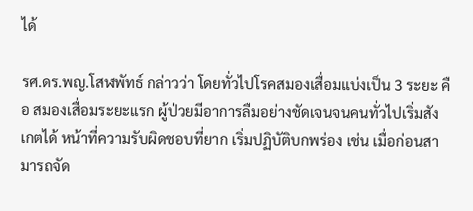ได้

รศ.ดร.พญ.โสฬพัทธ์ กล่าวว่า โดยทั่วไปโรคสมองเสื่อมแบ่งเป็น 3 ระยะ คือ สมองเสื่อมระยะแรก ผู้ป่วยมีอาการลืมอย่างชัดเจนจนคนทั่วไปเริ่มสังเกตได้ หน้าที่ความรับผิดชอบที่ยาก เริ่มปฏิบัติบกพร่อง เช่น เมื่อก่อนสามารถจัด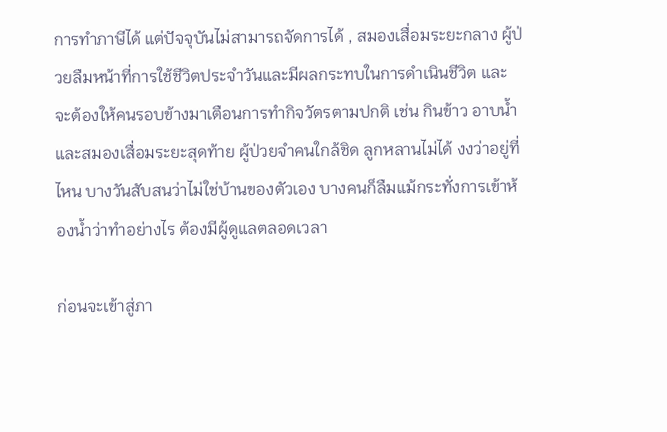การทำภาษีได้ แต่ปัจจุบันไม่สามารถจัดการได้ , สมองเสื่อมระยะกลาง ผู้ป่วยลืมหน้าที่การใช้ชีวิตประจำวันและมีผลกระทบในการดำเนินชีวิต และจะต้องให้คนรอบข้างมาเตือนการทำกิจวัตรตามปกติ เช่น กินข้าว อาบน้ำ และสมองเสื่อมระยะสุดท้าย ผู้ป่วยจำคนใกล้ชิด ลูกหลานไม่ได้ งงว่าอยู่ที่ไหน บางวันสับสนว่าไม่ใช่บ้านของตัวเอง บางคนก็ลืมแม้กระทั่งการเข้าห้องน้ำว่าทำอย่างไร ต้องมีผู้ดูแลตลอดเวลา

ก่อนจะเข้าสู่ภา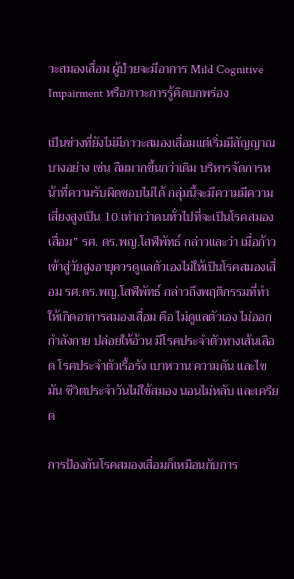วะสมองเสื่อม ผู้ป่วยจะมีอาการ Mild Cognitive Impairment หรือภาวะการรู้คิดบกพร่อง

เป็นช่วงที่ยังไม่มีภาวะสมองเสื่อมแต่เริ่มมีสัญญาณบางอย่าง เช่น ลืมมากขึ้นกว่าเดิม บริหารจัดการหน้าที่ความรับผิดชอบไม่ได้ กลุ่มนี้จะมีความมีความเสี่ยงสูงเป็น 10 เท่ากว่าคนทั่วไปที่จะเป็นโรคสมองเสื่อม” รศ. ดร.พญ.โสฬพัทธ์ กล่าวและว่า เมื่อก้าวเข้าสู่วัยสูงอายุควรดูแลตัวเองไม่ให้เป็นโรคสมองเสื่อม รศ.ดร.พญ.โสฬพัทธ์ กล่าวถึงพฤติกรรมที่ทำให้เกิดอาการสมองเสื่อม คือ ไม่ดูแลตัวเอง ไม่ออกกำลังกาย ปล่อยให้อ้วน มีโรคประจำตัวทางเส้นเลือด โรคประจำตัวเรื้อรัง เบาหวาน ความดัน และไขมัน ชีวิตประจำวันไม่ใช้สมอง นอนไม่หลับ และเครียด

การป้องกันโรคสมองเสื่อมก็เหมือนกับการ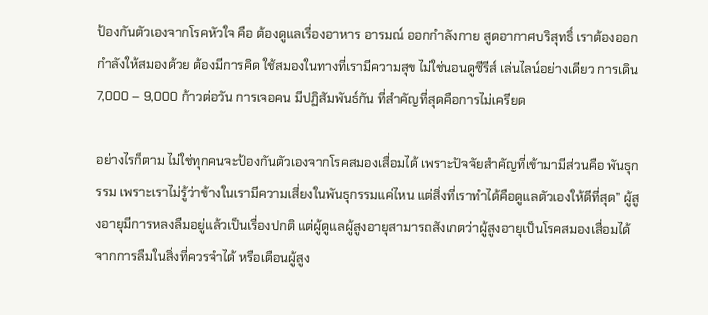ป้องกันตัวเองจากโรคหัวใจ คือ ต้องดูแลเรื่องอาหาร อารมณ์ ออกกำลังกาย สูดอากาศบริสุทธิ์ เราต้องออกกำลังให้สมองด้วย ต้องมีการคิด ใช้สมองในทางที่เรามีความสุข ไม่ใช่นอนดูซีรีส์ เล่นไลน์อย่างเดียว การเดิน 7,000 – 9,000 ก้าวต่อวัน การเจอคน มีปฏิสัมพันธ์กัน ที่สำคัญที่สุดคือการไม่เครียด

อย่างไรก็ตาม ไม่ใช่ทุกคนจะป้องกันตัวเองจากโรคสมองเสื่อมได้ เพราะปัจจัยสำคัญที่เข้ามามีส่วนคือ พันธุกรรม เพราะเราไม่รู้ว่าข้างในเรามีความเสี่ยงในพันธุกรรมแค่ไหน แต่สิ่งที่เราทำได้คือดูแลตัวเองให้ดีที่สุด” ผู้สูงอายุมีการหลงลืมอยู่แล้วเป็นเรื่องปกติ แต่ผู้ดูแลผู้สูงอายุสามารถสังเกตว่าผู้สูงอายุเป็นโรคสมองเสื่อมได้จากการลืมในสิ่งที่ควรจำได้ หรือเตือนผู้สูง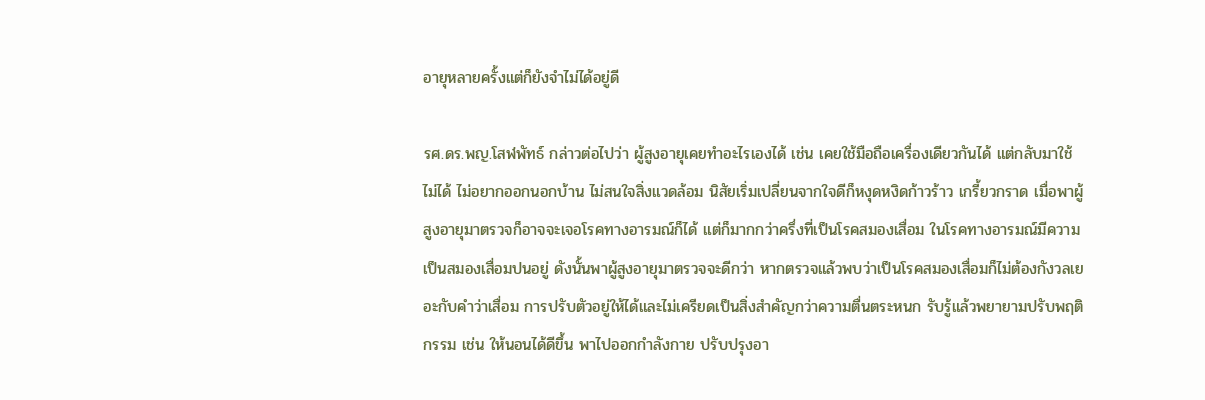อายุหลายครั้งแต่ก็ยังจำไม่ได้อยู่ดี

รศ.ดร.พญ.โสฬพัทธ์ กล่าวต่อไปว่า ผู้สูงอายุเคยทำอะไรเองได้ เช่น เคยใช้มือถือเครื่องเดียวกันได้ แต่กลับมาใช้ไม่ได้ ไม่อยากออกนอกบ้าน ไม่สนใจสิ่งแวดล้อม นิสัยเริ่มเปลี่ยนจากใจดีก็หงุดหงิดก้าวร้าว เกรี้ยวกราด เมื่อพาผู้สูงอายุมาตรวจก็อาจจะเจอโรคทางอารมณ์ก็ได้ แต่ก็มากกว่าครึ่งที่เป็นโรคสมองเสื่อม ในโรคทางอารมณ์มีความเป็นสมองเสื่อมปนอยู่ ดังนั้นพาผู้สูงอายุมาตรวจจะดีกว่า หากตรวจแล้วพบว่าเป็นโรคสมองเสื่อมก็ไม่ต้องกังวลเยอะกับคำว่าเสื่อม การปรับตัวอยู่ให้ได้และไม่เครียดเป็นสิ่งสำคัญกว่าความตื่นตระหนก รับรู้แล้วพยายามปรับพฤติกรรม เช่น ให้นอนได้ดีขึ้น พาไปออกกำลังกาย ปรับปรุงอา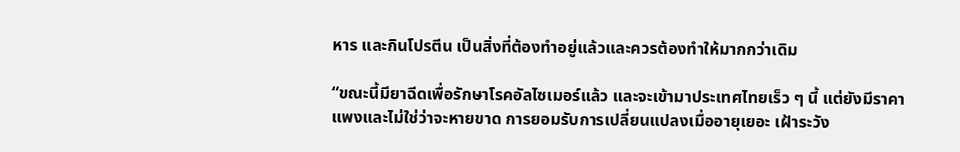หาร และกินโปรตีน เป็นสิ่งที่ต้องทำอยู่แล้วและควรต้องทำให้มากกว่าเดิม

“ขณะนี้มียาฉีดเพื่อรักษาโรคอัลไซเมอร์แล้ว และจะเข้ามาประเทศไทยเร็ว ๆ นี้ แต่ยังมีราคาแพงและไม่ใช่ว่าจะหายขาด การยอมรับการเปลี่ยนแปลงเมื่ออายุเยอะ เฝ้าระวัง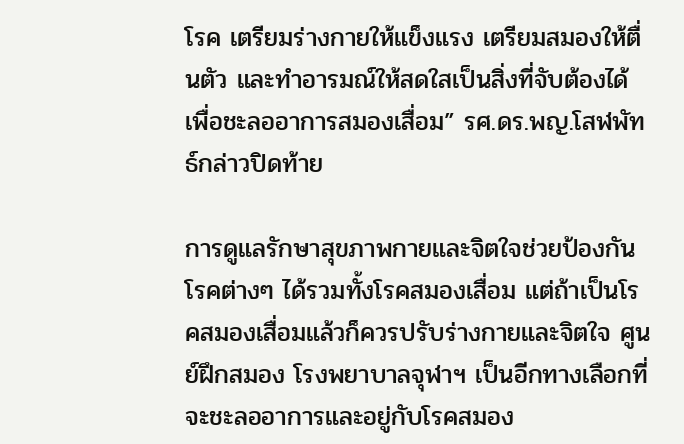โรค เตรียมร่างกายให้แข็งแรง เตรียมสมองให้ตื่นตัว และทำอารมณ์ให้สดใสเป็นสิ่งที่จับต้องได้เพื่อชะลออาการสมองเสื่อม” รศ.ดร.พญ.โสฬพัทธ์กล่าวปิดท้าย

การดูแลรักษาสุขภาพกายและจิตใจช่วยป้องกันโรคต่างๆ ได้รวมทั้งโรคสมองเสื่อม แต่ถ้าเป็นโรคสมองเสื่อมแล้วก็ควรปรับร่างกายและจิตใจ ศูนย์ฝึกสมอง โรงพยาบาลจุฬาฯ เป็นอีกทางเลือกที่จะชะลออาการและอยู่กับโรคสมอง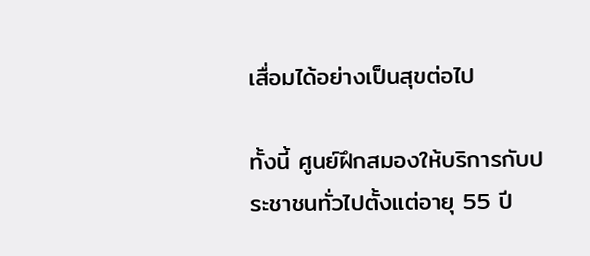เสื่อมได้อย่างเป็นสุขต่อไป

ทั้งนี้ ศูนย์ฝึกสมองให้บริการกับประชาชนทั่วไปตั้งแต่อายุ 55 ปี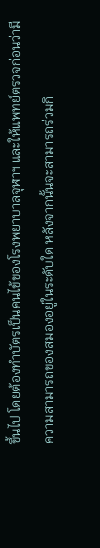ขึ้นไป โดยต้องทำบัตรเป็นคนไข้ของโรงพยาบาลจุฬาฯ และให้แพทย์ตรวจก่อนว่ามีความสามารถของสมองอยู่ในระดับใด หลังจากนั้นจะสามารถร่วมกิ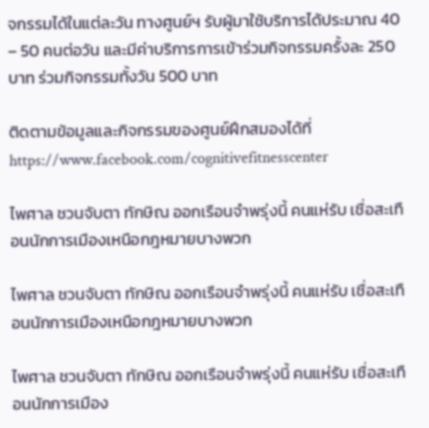จกรรมได้ในแต่ละวัน ทางศูนย์ฯ รับผู้มาใช้บริการได้ประมาณ 40 – 50 คนต่อวัน และมีค่าบริการการเข้าร่วมกิจกรรมครั้งละ 250 บาท ร่วมกิจกรรมทั้งวัน 500 บาท

ติดตามข้อมูลและกิจกรรมของศูนย์ฝึกสมองได้ที่ https://www.facebook.com/cognitivefitnesscenter

ไพศาล ชวนจับตา ทักษิณ ออกเรือนจำพรุ่งนี้ คนแห่รับ เชื่อสะเทือนนักการเมืองเหนือกฎหมายบางพวก

ไพศาล ชวนจับตา ทักษิณ ออกเรือนจำพรุ่งนี้ คนแห่รับ เชื่อสะเทือนนักการเมืองเหนือกฎหมายบางพวก

ไพศาล ชวนจับตา ทักษิณ ออกเรือนจำพรุ่งนี้ คนแห่รับ เชื่อสะเทือนนักการเมือง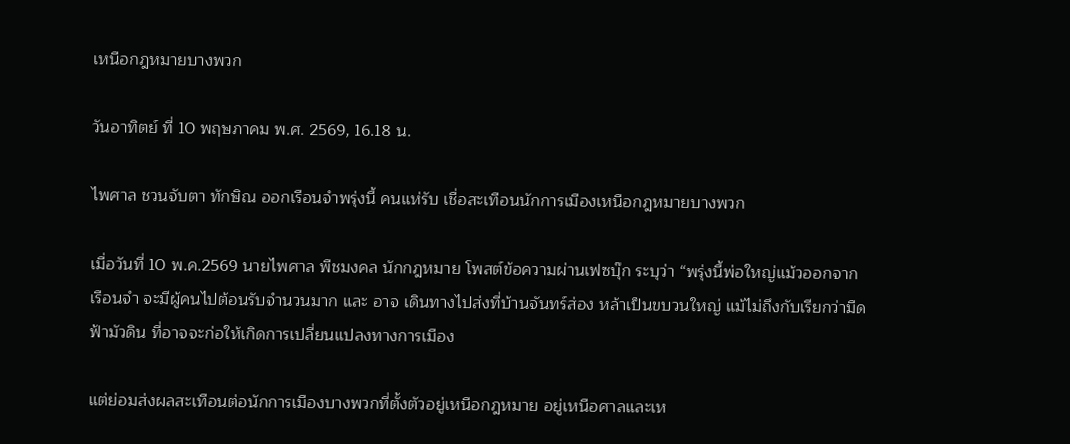เหนือกฎหมายบางพวก

วันอาทิตย์ ที่ 10 พฤษภาคม พ.ศ. 2569, 16.18 น.

ไพศาล ชวนจับตา ทักษิณ ออกเรือนจำพรุ่งนี้ คนแห่รับ เชื่อสะเทือนนักการเมืองเหนือกฎหมายบางพวก

เมื่อวันที่ 10 พ.ค.2569 นายไพศาล พืชมงคล นักกฎหมาย โพสต์ข้อความผ่านเฟซบุ๊ก ระบุว่า “พรุ่งนี้พ่อใหญ่แม้วออกจากเรือนจำ จะมีผู้คนไปต้อนรับจำนวนมาก และ อาจ เดินทางไปส่งที่บ้านจันทร์ส่อง หล้าเป็นขบวนใหญ่ แม้ไม่ถึงกับเรียกว่ามืดฟ้ามัวดิน ที่อาจจะก่อให้เกิดการเปลี่ยนแปลงทางการเมือง

แต่ย่อมส่งผลสะเทือนต่อนักการเมืองบางพวกที่ตั้งตัวอยู่เหนือกฎหมาย อยู่เหนือศาลและเห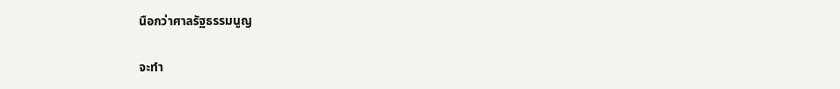นือกว่าศาลรัฐธรรมนูญ

จะทำ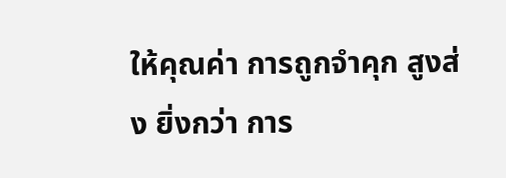ให้คุณค่า การถูกจำคุก สูงส่ง ยิ่งกว่า การ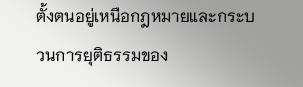ตั้งตนอยู่เหนือกฎหมายและกระบวนการยุติธรรมของ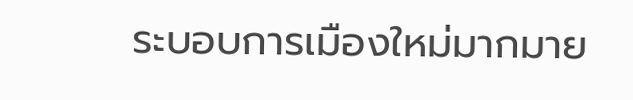ระบอบการเมืองใหม่มากมาย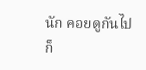นัก คอยดูกันไปก็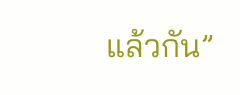แล้วกัน”